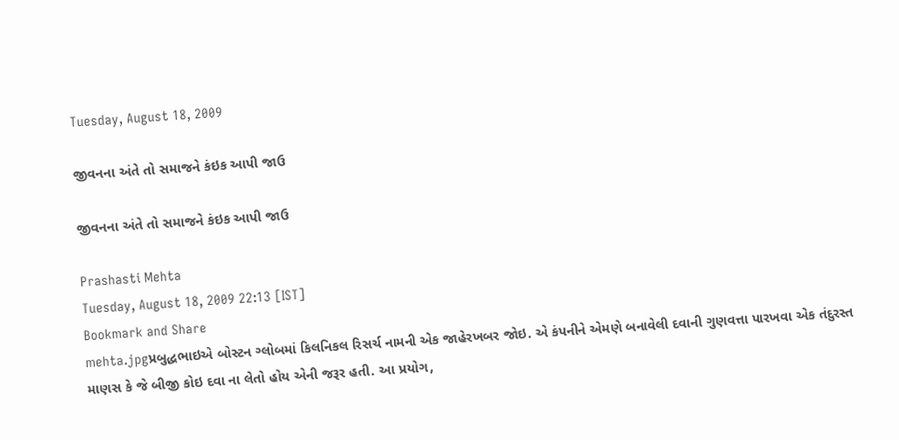Tuesday, August 18, 2009

જીવનના અંતે તો સમાજને કંઇક આપી જાઉ

જીવનના અંતે તો સમાજને કંઇક આપી જાઉ

Prashasti Mehta
Tuesday, August 18, 2009 22:13 [IST]
Bookmark and Share
mehta.jpgપ્રબુદ્ધભાઇએ બોસ્ટન ગ્લોબમાં કિલનિકલ રિસર્ચ નામની એક જાહેરખબર જોઇ. એ કંપનીને એમણે બનાવેલી દવાની ગુણવત્તા પારખવા એક તંદુરસ્ત માણસ કે જે બીજી કોઇ દવા ના લેતો હોય એની જરૂર હતી. આ પ્રયોગ,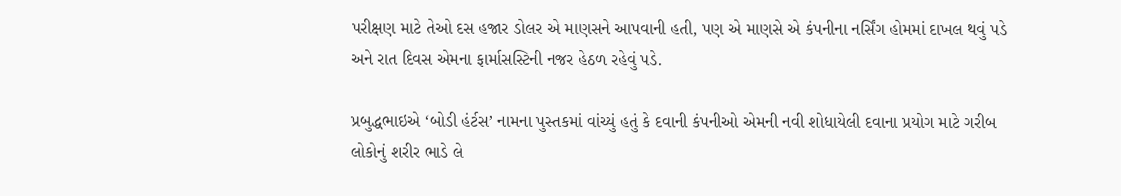પરીક્ષણ માટે તેઓ દસ હજાર ડોલર એ માણસને આપવાની હતી, પણ એ માણસે એ કંપનીના નર્સિંગ હોમમાં દાખલ થવું પડે અને રાત દિવસ એમના ફાર્માસસ્ટિની નજર હેઠળ રહેવું પડે.

પ્રબુદ્ધભાઇએ ‘બોડી હંર્ટસ’ નામના પુસ્તકમાં વાંચ્યું હતું કે દવાની કંપનીઓ એમની નવી શોધાયેલી દવાના પ્રયોગ માટે ગરીબ લોકોનું શરીર ભાડે લે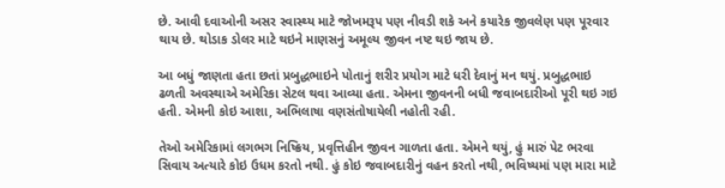છે. આવી દવાઓની અસર સ્વાસ્થ્ય માટે જોખમરૂપ પણ નીવડી શકે અને કયારેક જીવલેણ પણ પૂરવાર થાય છે. થોડાક ડોલર માટે થઇને માણસનું અમૂલ્ય જીવન નષ્ટ થઇ જાય છે.

આ બધું જાણતા હતા છતાં પ્રબુદ્ધભાઇને પોતાનું શરીર પ્રયોગ માટે ધરી દેવાનું મન થયું. પ્રબુદ્ધભાઇ ઢળતી અવસ્થાએ અમેરિકા સેટલ થવા આવ્યા હતા. એમના જીવનની બધી જવાબદારીઓ પૂરી થઇ ગઇ હતી. એમની કોઇ આશા, અભિલાષા વણસંતોષાયેલી નહોતી રહી.

તેઓ અમેરિકામાં લગભગ નિષ્ક્રિય, પ્રવૃત્તિહીન જીવન ગાળતા હતા. એમને થયું, હું મારું પેટ ભરવા સિવાય અત્યારે કોઇ ઉધમ કરતો નથી. હું કોઇ જવાબદારીનું વહન કરતો નથી, ભવિષ્યમાં પણ મારા માટે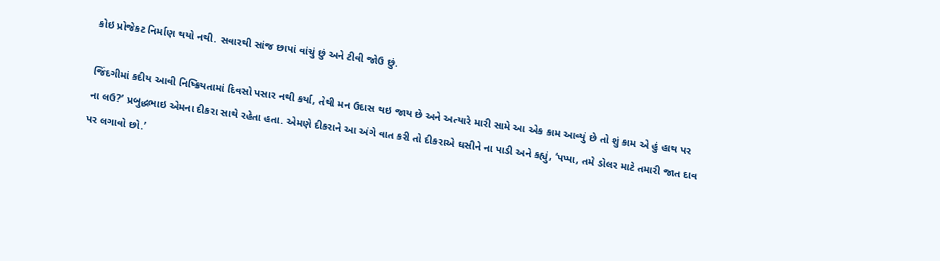કોઇ પ્રોજેકટ નિર્માણ થયો નથી. સવારથી સાંજ છાપાં વાંચું છું અને ટીવી જોઉ છું.

જિંદગીમાં કદીય આવી નિષ્ક્રિયતામાં દિવસો પસાર નથી કર્યા, તેથી મન ઉદાસ થઇ જાય છે અને અત્યારે મારી સામે આ એક કામ આવ્યું છે તો શું કામ એ હું હાથ પર ના લઉ?’ પ્રબુદ્ધભાઇ એમના દીકરા સાથે રહેતા હતા. એમણે દીકરાને આ અંગે વાત કરી તો દીકરાએ ઘસીને ના પાડી અને કહ્યું, ‘પપ્પા, તમે ડોલર માટે તમારી જાત દાવ પર લગાવો છો.’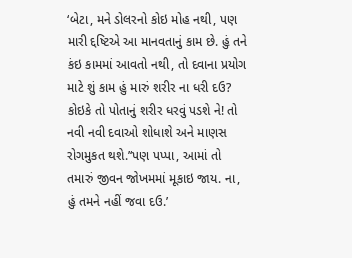‘બેટા, મને ડોલરનો કોઇ મોહ નથી, પણ મારી દ્દષ્ટિએ આ માનવતાનું કામ છે. હું તને કંઇ કામમાં આવતો નથી, તો દવાના પ્રયોગ માટે શું કામ હું મારું શરીર ના ધરી દઉ? કોઇકે તો પોતાનું શરીર ધરવું પડશે ને! તો નવી નવી દવાઓ શોધાશે અને માણસ રોગમુકત થશે.’‘પણ પપ્પા, આમાં તો તમારું જીવન જોખમમાં મૂકાઇ જાય. ના, હું તમને નહીં જવા દઉ.’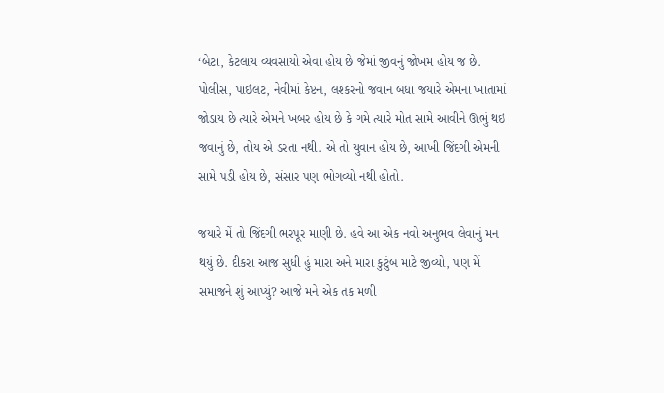‘બેટા, કેટલાય વ્યવસાયો એવા હોય છે જેમાં જીવનું જોખમ હોય જ છે. પોલીસ, પાઇલટ, નેવીમાં કેપ્ટન, લશ્કરનો જવાન બધા જયારે એમના ખાતામાં જોડાય છે ત્યારે એમને ખબર હોય છે કે ગમે ત્યારે મોત સામે આવીને ઊભું થઇ જવાનું છે, તોય એ ડરતા નથી. એ તો યુવાન હોય છે, આખી જિંદગી એમની સામે પડી હોય છે, સંસાર પણ ભોગવ્યો નથી હોતો.

જયારે મેં તો જિંદગી ભરપૂર માણી છે. હવે આ એક નવો અનુભવ લેવાનું મન થયું છે. દીકરા આજ સુધી હું મારા અને મારા કુટુંબ માટે જીવ્યો, પણ મેં સમાજને શું આપ્યું? આજે મને એક તક મળી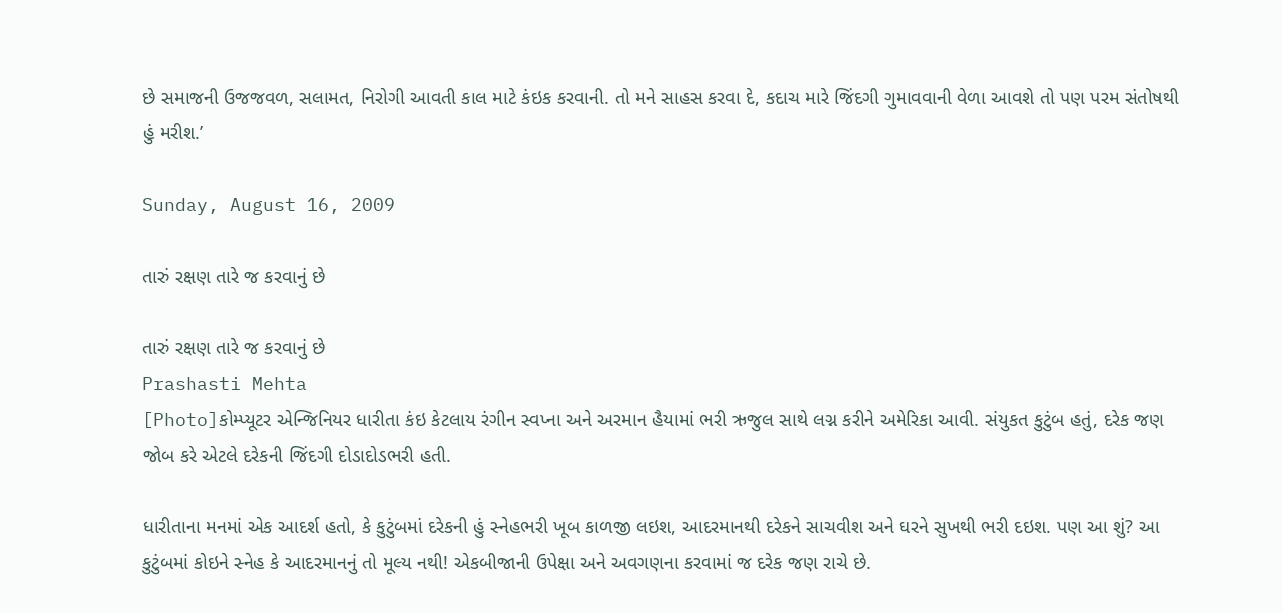છે સમાજની ઉજજવળ, સલામત, નિરોગી આવતી કાલ માટે કંઇક કરવાની. તો મને સાહસ કરવા દે, કદાચ મારે જિંદગી ગુમાવવાની વેળા આવશે તો પણ પરમ સંતોષથી હું મરીશ.’

Sunday, August 16, 2009

તારું રક્ષણ તારે જ કરવાનું છે

તારું રક્ષણ તારે જ કરવાનું છે
Prashasti Mehta
[Photo]કોમ્પ્યૂટર એન્જિનિયર ધારીતા કંઇ કેટલાય રંગીન સ્વપ્ના અને અરમાન હૈયામાં ભરી ઋજુલ સાથે લગ્ન કરીને અમેરિકા આવી. સંયુકત કુટુંબ હતું, દરેક જણ જોબ કરે એટલે દરેકની જિંદગી દોડાદોડભરી હતી.

ધારીતાના મનમાં એક આદર્શ હતો, કે કુટુંબમાં દરેકની હું સ્નેહભરી ખૂબ કાળજી લઇશ, આદરમાનથી દરેકને સાચવીશ અને ઘરને સુખથી ભરી દઇશ. પણ આ શું? આ કુટુંબમાં કોઇને સ્નેહ કે આદરમાનનું તો મૂલ્ય નથી! એકબીજાની ઉપેક્ષા અને અવગણના કરવામાં જ દરેક જણ રાચે છે.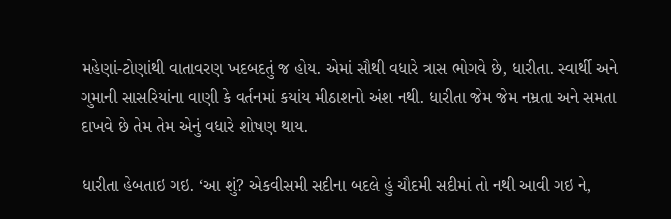મહેણાં-ટોણાંથી વાતાવરણ ખદબદતું જ હોય. એમાં સૌથી વધારે ત્રાસ ભોગવે છે, ધારીતા. સ્વાર્થી અને ગુમાની સાસરિયાંના વાણી કે વર્તનમાં કયાંય મીઠાશનો અંશ નથી. ધારીતા જેમ જેમ નમ્રતા અને સમતા દાખવે છે તેમ તેમ એનું વધારે શોષણ થાય.

ધારીતા હેબતાઇ ગઇ. ‘આ શું? એકવીસમી સદીના બદલે હું ચૌદમી સદીમાં તો નથી આવી ગઇ ને,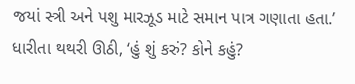જયાં સ્ત્રી અને પશુ મારઝૂડ માટે સમાન પાત્ર ગણાતા હતા.’ ધારીતા થથરી ઊઠી, ‘હું શું કરું? કોને કહું?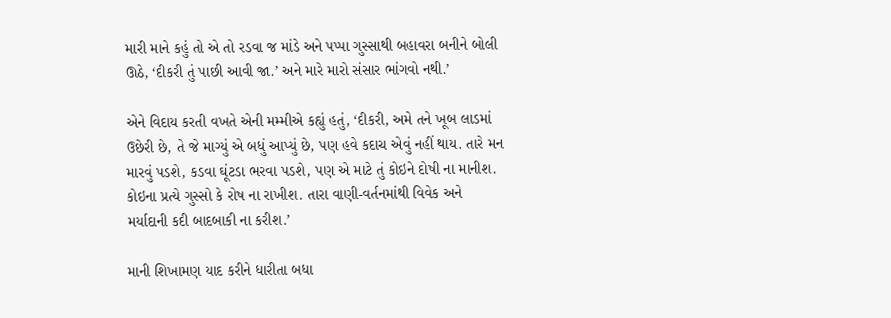મારી માને કહું તો એ તો રડવા જ માંડે અને પપ્પા ગુસ્સાથી બહાવરા બનીને બોલી ઊઠે, ‘દીકરી તું પાછી આવી જા.’ અને મારે મારો સંસાર ભાંગવો નથી.’

એને વિદાય કરતી વખતે એની મમ્મીએ કહ્યું હતું, ‘દીકરી, અમે તને ખૂબ લાડમાં ઉછેરી છે, તે જે માગ્યું એ બધું આપ્યું છે, પણ હવે કદાચ એવું નહીં થાય. તારે મન મારવું પડશે, કડવા ઘૂંટડા ભરવા પડશે, પણ એ માટે તું કોઇને દોષી ના માનીશ. કોઇના પ્રત્યે ગુસ્સો કે રોષ ના રાખીશ. તારા વાણી-વર્તનમાંથી વિવેક અને મર્યાદાની કદી બાદબાકી ના કરીશ.’

માની શિખામણ યાદ કરીને ધારીતા બધા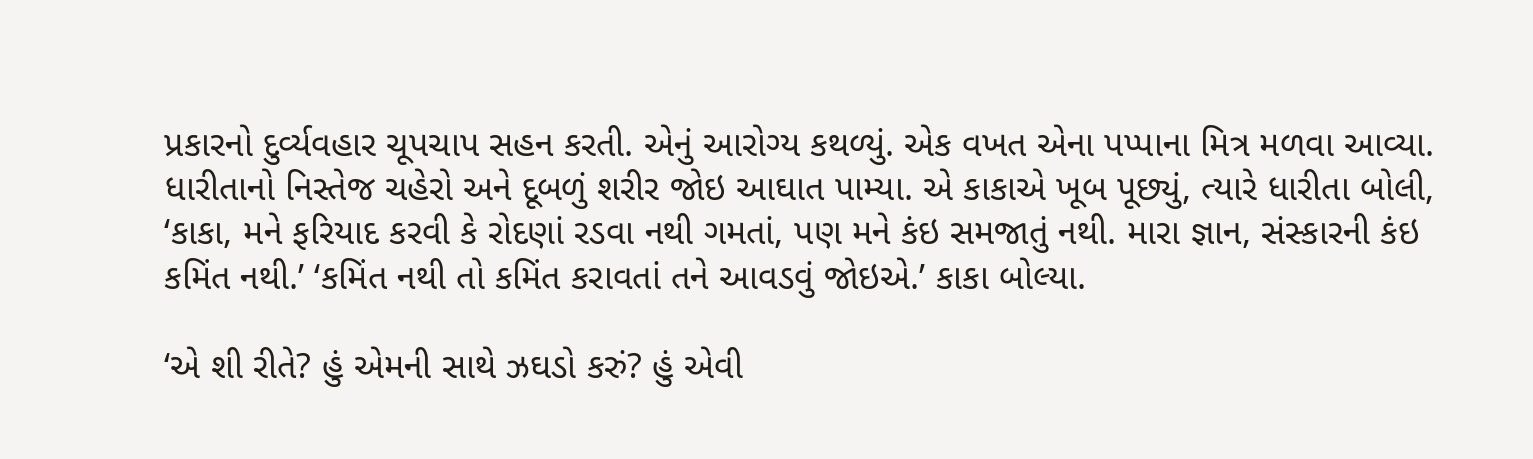પ્રકારનો દુર્વ્યવહાર ચૂપચાપ સહન કરતી. એનું આરોગ્ય કથળ્યું. એક વખત એના પપ્પાના મિત્ર મળવા આવ્યા. ધારીતાનો નિસ્તેજ ચહેરો અને દૂબળું શરીર જોઇ આઘાત પામ્યા. એ કાકાએ ખૂબ પૂછ્યું, ત્યારે ધારીતા બોલી, ‘કાકા, મને ફરિયાદ કરવી કે રોદણાં રડવા નથી ગમતાં, પણ મને કંઇ સમજાતું નથી. મારા જ્ઞાન, સંસ્કારની કંઇ કમિંત નથી.’ ‘કમિંત નથી તો કમિંત કરાવતાં તને આવડવું જોઇએ.’ કાકા બોલ્યા.

‘એ શી રીતે? હું એમની સાથે ઝઘડો કરું? હું એવી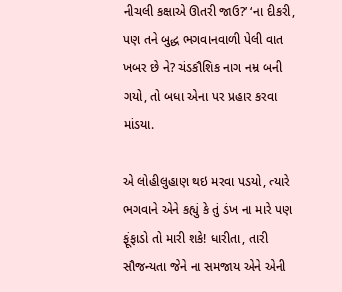નીચલી કક્ષાએ ઊતરી જાઉ?’ ‘ના દીકરી, પણ તને બુદ્ધ ભગવાનવાળી પેલી વાત ખબર છે ને? ચંડકૌશિક નાગ નમ્ર બની ગયો, તો બધા એના પર પ્રહાર કરવા માંડયા.

એ લોહીલુહાણ થઇ મરવા પડયો, ત્યારે ભગવાને એને કહ્યું કે તું ડંખ ના મારે પણ ફૂંફાડો તો મારી શકે! ધારીતા, તારી સૌજન્યતા જેને ના સમજાય એને એની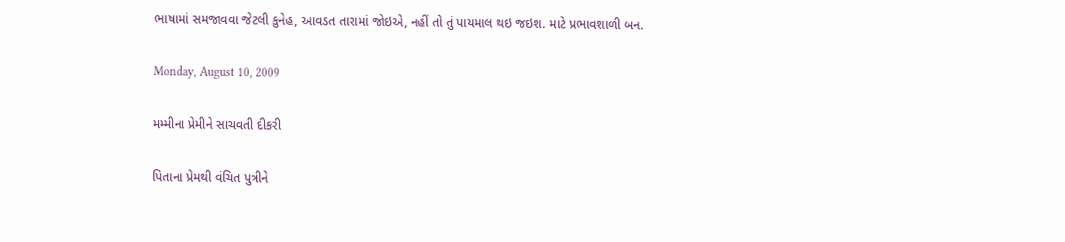ભાષામાં સમજાવવા જેટલી કુનેહ, આવડત તારામાં જોઇએ, નહીં તો તું પાયમાલ થઇ જઇશ. માટે પ્રભાવશાળી બન.

Monday, August 10, 2009

મમ્મીના પ્રેમીને સાચવતી દીકરી

પિતાના પ્રેમથી વંચિત પુત્રીને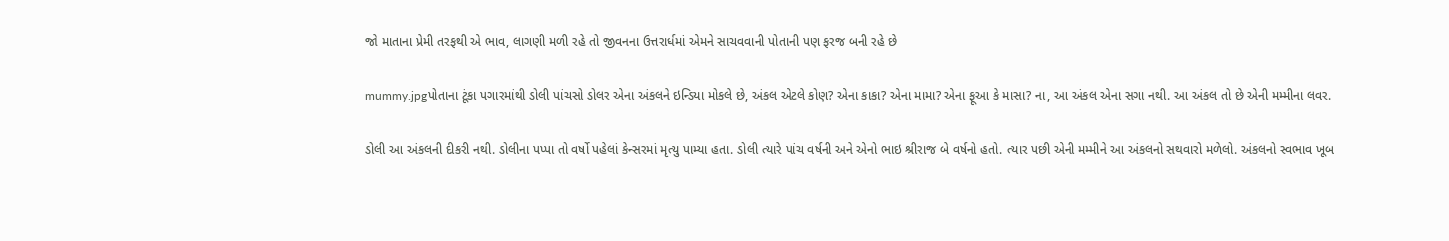જો માતાના પ્રેમી તરફથી એ ભાવ, લાગણી મળી રહે તો જીવનના ઉત્તરાર્ધમાં એમને સાચવવાની પોતાની પણ ફરજ બની રહે છે

mummy.jpgપોતાના ટૂંકા પગારમાંથી ડોલી પાંચસો ડોલર એના અંકલને ઇન્ડિયા મોકલે છે, અંકલ એટલે કોણ? એના કાકા? એના મામા? એના ફૂઆ કે માસા? ના, આ અંકલ એના સગા નથી. આ અંકલ તો છે એની મમ્મીના લવર.

ડોલી આ અંકલની દીકરી નથી. ડોલીના પપ્પા તો વર્ષો પહેલાં કેન્સરમાં મૃત્યુ પામ્યા હતા. ડોલી ત્યારે પાંચ વર્ષની અને એનો ભાઇ શ્રીરાજ બે વર્ષનો હતો. ત્યાર પછી એની મમ્મીને આ અંકલનો સથવારો મળેલો. અંકલનો સ્વભાવ ખૂબ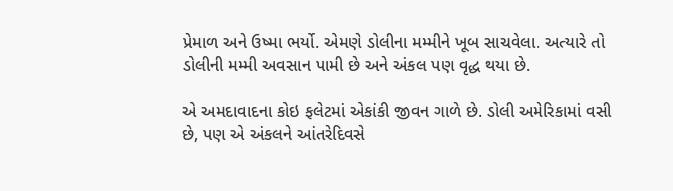પ્રેમાળ અને ઉષ્મા ભર્યો. એમણે ડોલીના મમ્મીને ખૂબ સાચવેલા. અત્યારે તો ડોલીની મમ્મી અવસાન પામી છે અને અંકલ પણ વૃદ્ધ થયા છે.

એ અમદાવાદના કોઇ ફલેટમાં એકાંકી જીવન ગાળે છે. ડોલી અમેરિકામાં વસી છે, પણ એ અંકલને આંતરેદિવસે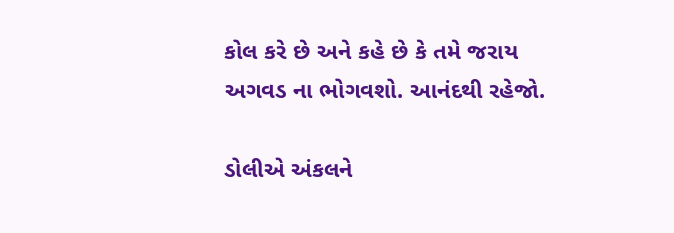કોલ કરે છે અને કહે છે કે તમે જરાય અગવડ ના ભોગવશો. આનંદથી રહેજો.

ડોલીએ અંકલને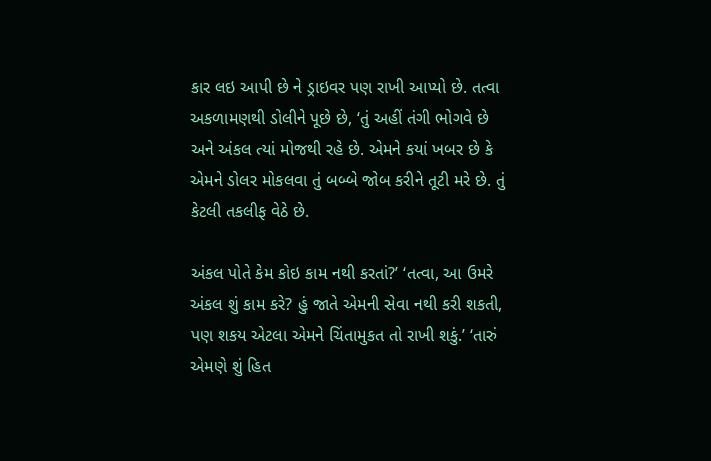કાર લઇ આપી છે ને ડ્રાઇવર પણ રાખી આપ્યો છે. તત્વા અકળામણથી ડોલીને પૂછે છે, ‘તું અહીં તંગી ભોગવે છે અને અંકલ ત્યાં મોજથી રહે છે. એમને કયાં ખબર છે કે એમને ડોલર મોકલવા તું બબ્બે જોબ કરીને તૂટી મરે છે. તું કેટલી તકલીફ વેઠે છે.

અંકલ પોતે કેમ કોઇ કામ નથી કરતાં?’ ‘તત્વા, આ ઉમરે અંકલ શું કામ કરે? હું જાતે એમની સેવા નથી કરી શકતી, પણ શકય એટલા એમને ચિંતામુકત તો રાખી શકું.’ ‘તારું એમણે શું હિત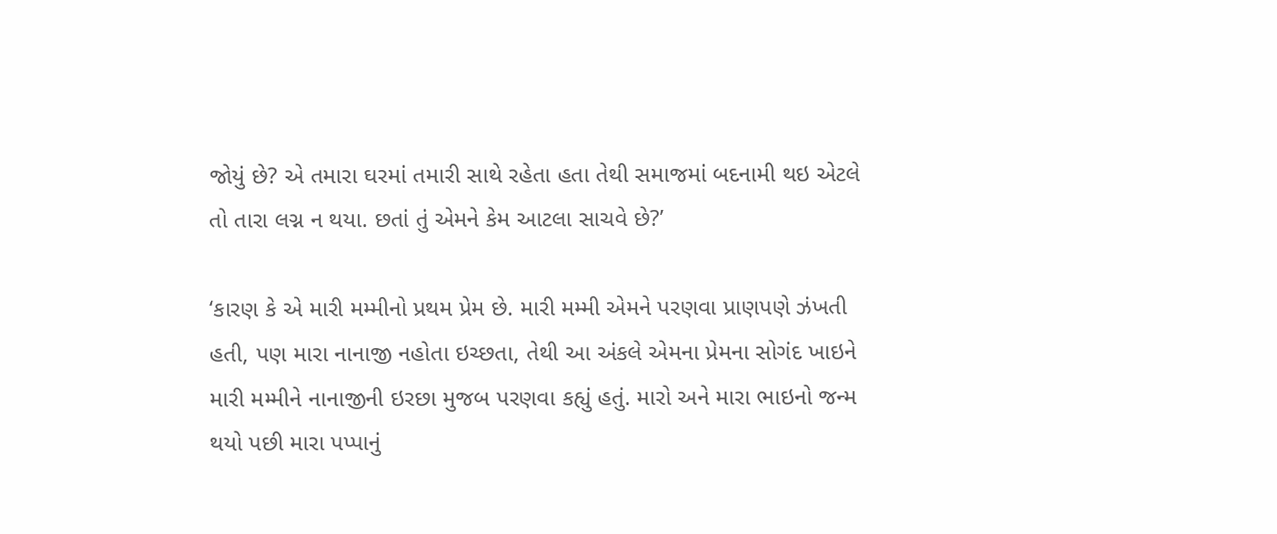જોયું છે? એ તમારા ઘરમાં તમારી સાથે રહેતા હતા તેથી સમાજમાં બદનામી થઇ એટલે તો તારા લગ્ન ન થયા. છતાં તું એમને કેમ આટલા સાચવે છે?’

‘કારણ કે એ મારી મમ્મીનો પ્રથમ પ્રેમ છે. મારી મમ્મી એમને પરણવા પ્રાણપણે ઝંખતી હતી, પણ મારા નાનાજી નહોતા ઇચ્છતા, તેથી આ અંકલે એમના પ્રેમના સોગંદ ખાઇને મારી મમ્મીને નાનાજીની ઇરછા મુજબ પરણવા કહ્યું હતું. મારો અને મારા ભાઇનો જન્મ થયો પછી મારા પપ્પાનું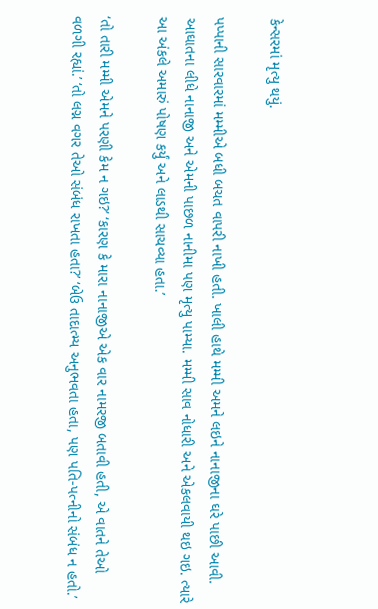કેન્સરમાં મૃત્યુ થયું.

પપ્પાની સારવારમાં મમ્મીએ બધી બચત વાપરી નાખી હતી. ખાલી હાથે મમ્મી અમને લઇને નાનાજીના ઘરે પાછી આવી. આઘાતના લીધે નાનાજી અને એમની પાછળ નાનીમા પણ મૃત્યુ પામ્યા. મમ્મી સાવ નોધારી અને એકલવાયી થઇ ગઇ. ત્યારે આ અંકલે અમારું પોષણ કર્યું અને લાડથી સાચવ્યા હતા.’

‘તો તારી મમ્મી એમને પરણી કેમ ન ગઇ?’ ‘કારણ કે મારા નાનાજીએ એક વાર નામરજી બતાવી હતી, એ વાતને તેઓ વળગી રહ્યાં.’ ‘તો લગ્ન વગર તેઓ સંબંધ રાખતા હતા?’ ‘બેઉ તાદાત્મ્ય અનુભવતા હતા, પણ પતિ-પત્નીનો સંબંધ ન હતો.’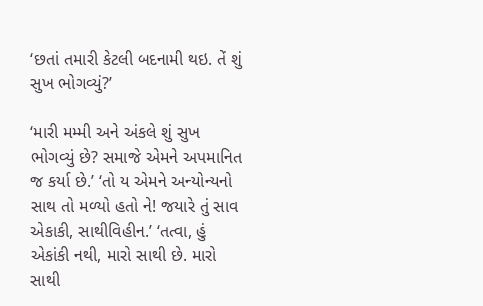‘છતાં તમારી કેટલી બદનામી થઇ. તેં શું સુખ ભોગવ્યું?’

‘મારી મમ્મી અને અંકલે શું સુખ ભોગવ્યું છે? સમાજે એમને અપમાનિત જ કર્યા છે.’ ‘તો ય એમને અન્યોન્યનો સાથ તો મળ્યો હતો ને! જયારે તું સાવ એકાકી, સાથીવિહીન.’ ‘તત્વા, હું એકાંકી નથી, મારો સાથી છે. મારો સાથી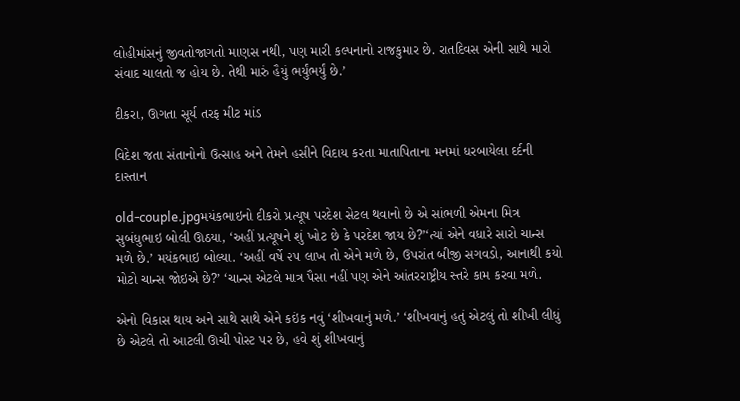લોહીમાંસનું જીવતોજાગતો માણસ નથી, પણ મારી કલ્પનાનો રાજકુમાર છે. રાતદિવસ એની સાથે મારો સંવાદ ચાલતો જ હોય છે. તેથી મારું હૈયું ભર્યુંભર્યું છે.’

દીકરા, ઊગતા સૂર્ય તરફ મીટ માંડ

વિદેશ જતા સંતાનોનો ઉત્સાહ અને તેમને હસીને વિદાય કરતા માતાપિતાના મનમાં ધરબાયેલા દર્દની દાસ્તાન

old-couple.jpgમયંકભાઇનો દીકરો પ્રત્યૂષ પરદેશ સેટલ થવાનો છે એ સાંભળી એમના મિત્ર સુબંધુભાઇ બોલી ઊઠયા, ‘અહીં પ્રત્યૂષને શું ખોટ છે કે પરદેશ જાય છે?’‘ત્યાં એને વધારે સારો ચાન્સ મળે છે.’ મયંકભાઇ બોલ્યા. ‘અહીં વર્ષે ૨૫ લાખ તો એને મળે છે, ઉપરાંત બીજી સગવડો, આનાથી કયો મોટો ચાન્સ જોઇએ છે?’ ‘ચાન્સ એટલે માત્ર પૈસા નહીં પણ એને આંતરરાષ્ટ્રીય સ્તરે કામ કરવા મળે.

એનો વિકાસ થાય અને સાથે સાથે એને કઇંક નવું ‘શીખવાનું મળે.’ ‘શીખવાનું હતું એટલું તો શીખી લીધું છે એટલે તો આટલી ઊચી પોસ્ટ પર છે, હવે શું શીખવાનું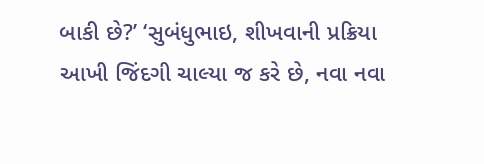બાકી છે?’ ‘સુબંધુભાઇ, શીખવાની પ્રક્રિયા આખી જિંદગી ચાલ્યા જ કરે છે, નવા નવા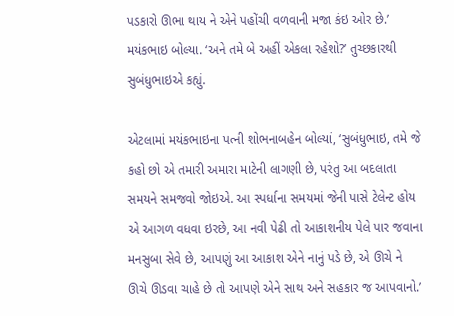પડકારો ઊભા થાય ને એને પહોંચી વળવાની મજા કંઇ ઓર છે.’ મયંકભાઇ બોલ્યા. ‘અને તમે બે અહીં એકલા રહેશો?’ તુચ્છકારથી સુબંધુભાઇએ કહ્યું.

એટલામાં મયંકભાઇના પત્ની શોભનાબહેન બોલ્યાં, ‘સુબંધુભાઇ, તમે જે કહો છો એ તમારી અમારા માટેની લાગણી છે, પરંતુ આ બદલાતા સમયને સમજવો જોઇએ. આ સ્પર્ધાના સમયમાં જેની પાસે ટેલેન્ટ હોય એ આગળ વધવા ઇરછે, આ નવી પેઢી તો આકાશનીય પેલે પાર જવાના મનસુબા સેવે છે, આપણું આ આકાશ એને નાનું પડે છે, એ ઊચે ને ઊચે ઊડવા ચાહે છે તો આપણે એને સાથ અને સહકાર જ આપવાનો.’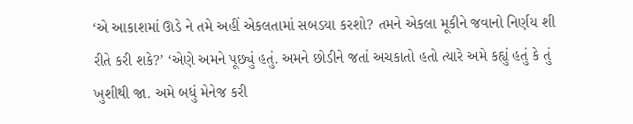‘એ આકાશમાં ઊડે ને તમે અહીં એકલતામાં સબડયા કરશો? તમને એકલા મૂકીને જવાનો નિર્ણય શી રીતે કરી શકે?’ ‘એણે અમને પૂછ્યું હતું. અમને છોડીને જતાં અચકાતો હતો ત્યારે અમે કહ્યું હતું કે તું ખુશીથી જા. અમે બધું મેનેજ કરી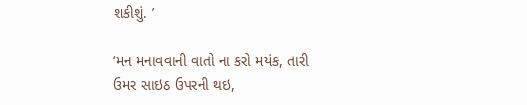શકીશું. ’

‘મન મનાવવાની વાતો ના કરો મયંક, તારી ઉમર સાઇઠ ઉપરની થઇ,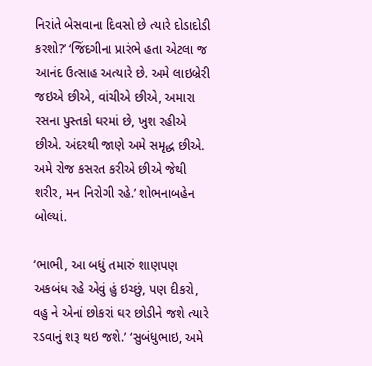નિરાંતે બેસવાના દિવસો છે ત્યારે દોડાદોડી કરશો?’ ‘જિંદગીના પ્રારંભે હતા એટલા જ આનંદ ઉત્સાહ અત્યારે છે. અમે લાઇબ્રેરી જઇએ છીએ, વાંચીએ છીએ, અમારા રસના પુસ્તકો ઘરમાં છે, ખુશ રહીએ છીએ. અંદરથી જાણે અમે સમૃદ્ધ છીએ. અમે રોજ કસરત કરીએ છીએ જેથી શરીર, મન નિરોગી રહે.’ શોભનાબહેન બોલ્યાં.

‘ભાભી, આ બધું તમારું શાણપણ અકબંધ રહે એવું હું ઇચ્છું, પણ દીકરો, વહુ ને એનાં છોકરાં ઘર છોડીને જશે ત્યારે રડવાનું શરૂ થઇ જશે.’ ‘સુબંધુભાઇ, અમે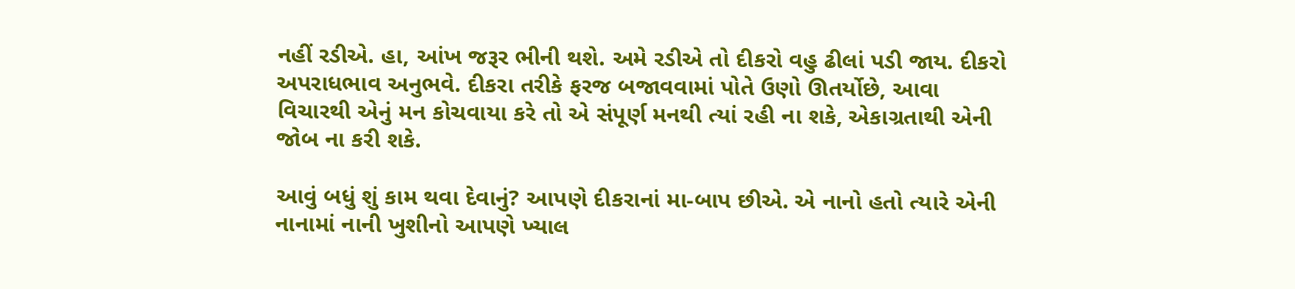નહીં રડીએ. હા, આંખ જરૂર ભીની થશે. અમે રડીએ તો દીકરો વહુ ઢીલાં પડી જાય. દીકરો અપરાધભાવ અનુભવે. દીકરા તરીકે ફરજ બજાવવામાં પોતે ઉણો ઊતર્યોછે, આવા વિચારથી એનું મન કોચવાયા કરે તો એ સંપૂર્ણ મનથી ત્યાં રહી ના શકે, એકાગ્રતાથી એની જોબ ના કરી શકે.

આવું બધું શું કામ થવા દેવાનું? આપણે દીકરાનાં મા-બાપ છીએ. એ નાનો હતો ત્યારે એની નાનામાં નાની ખુશીનો આપણે ખ્યાલ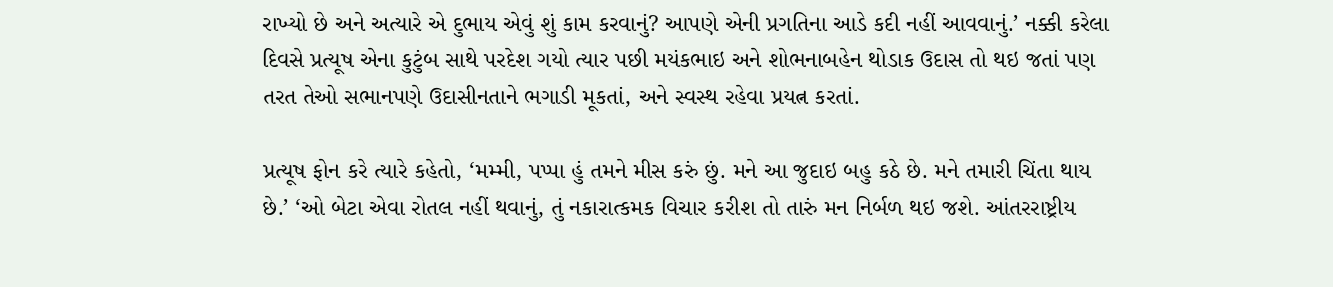રાખ્યો છે અને અત્યારે એ દુભાય એવું શું કામ કરવાનું? આપણે એની પ્રગતિના આડે કદી નહીં આવવાનું.’ નક્કી કરેલા દિવસે પ્રત્યૂષ એના કુટુંબ સાથે પરદેશ ગયો ત્યાર પછી મયંકભાઇ અને શોભનાબહેન થોડાક ઉદાસ તો થઇ જતાં પણ તરત તેઓ સભાનપણે ઉદાસીનતાને ભગાડી મૂકતાં, અને સ્વસ્થ રહેવા પ્રયત્ન કરતાં.

પ્રત્યૂષ ફોન કરે ત્યારે કહેતો, ‘મમ્મી, પપ્પા હું તમને મીસ કરું છું. મને આ જુદાઇ બહુ કઠે છે. મને તમારી ચિંતા થાય છે.’ ‘ઓ બેટા એવા રોતલ નહીં થવાનું, તું નકારાત્કમક વિચાર કરીશ તો તારું મન નિર્બળ થઇ જશે. આંતરરાષ્ટ્રીય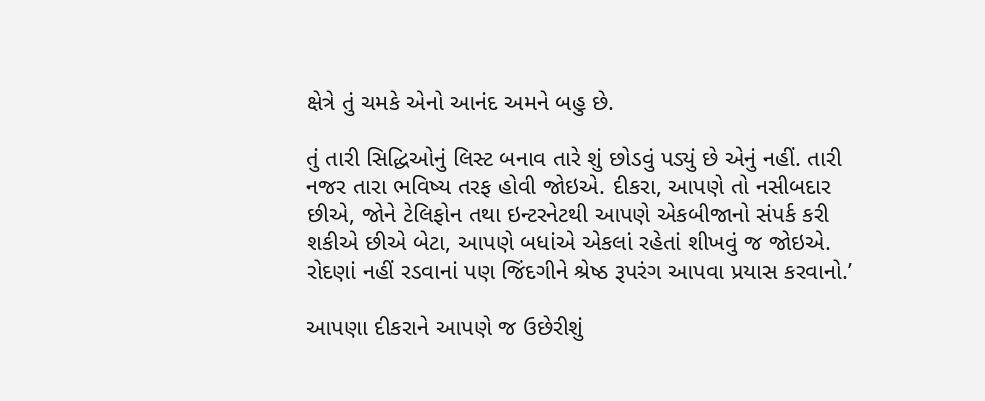ક્ષેત્રે તું ચમકે એનો આનંદ અમને બહુ છે.

તું તારી સિદ્ધિઓનું લિસ્ટ બનાવ તારે શું છોડવું પડ્યું છે એનું નહીં. તારી નજર તારા ભવિષ્ય તરફ હોવી જોઇએ. દીકરા, આપણે તો નસીબદાર છીએ, જોને ટેલિફોન તથા ઇન્ટરનેટથી આપણે એકબીજાનો સંપર્ક કરી શકીએ છીએ બેટા, આપણે બધાંએ એકલાં રહેતાં શીખવું જ જોઇએ. રોદણાં નહીં રડવાનાં પણ જિંદગીને શ્રેષ્ઠ રૂપરંગ આપવા પ્રયાસ કરવાનો.’

આપણા દીકરાને આપણે જ ઉછેરીશું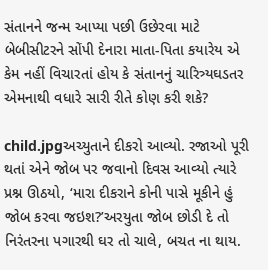સંતાનને જન્મ આપ્યા પછી ઉછેરવા માટે બેબીસીટરને સોંપી દેનારા માતા-પિતા કયારેય એ કેમ નહીં વિચારતાં હોય કે સંતાનનું ચારિત્ર્યઘડતર એમનાથી વધારે સારી રીતે કોણ કરી શકે?

child.jpgઅચ્યુતાને દીકરો આવ્યો. રજાઓ પૂરી થતાં એને જોબ પર જવાનો દિવસ આવ્યો ત્યારે પ્રશ્ન ઊઠયો, ‘મારા દીકરાને કોની પાસે મૂકીને હું જોબ કરવા જઇશ?’અરયુતા જોબ છોડી દે તો નિરંતરના પગારથી ઘર તો ચાલે, બચત ના થાય.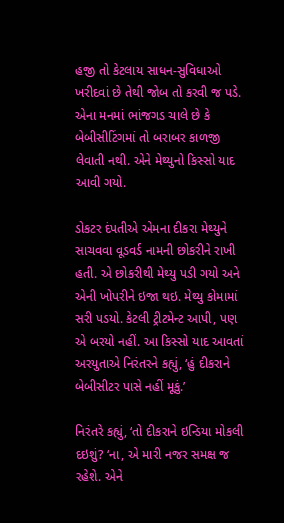હજી તો કેટલાય સાધન-સુવિધાઓ ખરીદવાં છે તેથી જોબ તો કરવી જ પડે. એના મનમાં ભાંજગડ ચાલે છે કે બેબીસીટિંગમાં તો બરાબર કાળજી લેવાતી નથી. એને મેથ્યુનો કિસ્સો યાદ આવી ગયો.

ડોકટર દંપતીએ એમના દીકરા મેથ્યુને સાચવવા વૂડવર્ડ નામની છોકરીને રાખી હતી. એ છોકરીથી મેથ્યુ પડી ગયો અને એની ખોપરીને ઇજા થઇ. મેથ્યુ કોમામાં સરી પડયો. કેટલી ટ્રીટમેન્ટ આપી, પણ એ બરયો નહીં. આ કિસ્સો યાદ આવતાં અરયુતાએ નિરંતરને કહ્યું, ‘હું દીકરાને બેબીસીટર પાસે નહીં મૂકું.’

નિરંતરે કહ્યું, ‘તો દીકરાને ઇન્ડિયા મોકલી દઇશું? ‘ના, એ મારી નજર સમક્ષ જ રહેશે. એને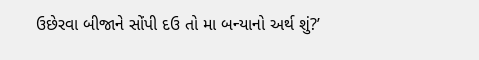ઉછેરવા બીજાને સોંપી દઉ તો મા બન્યાનો અર્થ શું?’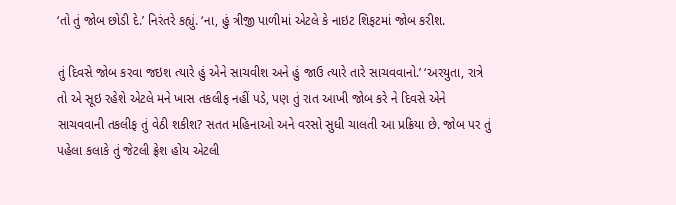‘તો તું જોબ છોડી દે.’ નિરંતરે કહ્યું. ‘ના, હું ત્રીજી પાળીમાં એટલે કે નાઇટ શિફટમાં જોબ કરીશ.

તું દિવસે જોબ કરવા જઇશ ત્યારે હું એને સાચવીશ અને હું જાઉ ત્યારે તારે સાચવવાનો.’ ‘અરયુતા, રાત્રે તો એ સૂઇ રહેશે એટલે મને ખાસ તકલીફ નહીં પડે, પણ તું રાત આખી જોબ કરે ને દિવસે એને સાચવવાની તકલીફ તું વેઠી શકીશ? સતત મહિનાઓ અને વરસો સુધી ચાલતી આ પ્રક્રિયા છે. જોબ પર તું પહેલા કલાકે તું જેટલી ફ્રેશ હોય એટલી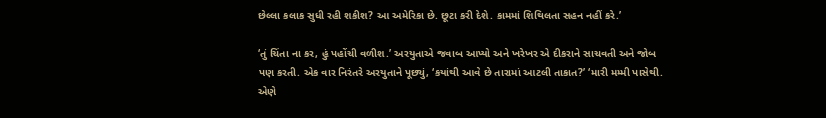છેલ્લા કલાક સુધી રહી શકીશ? આ અમેરિકા છે. છૂટા કરી દેશે. કામમાં શિથિલતા સહન નહીં કરે.’

‘તું ચિંતા ના કર, હું પહોંચી વળીશ.’ અરયુતાએ જવાબ આપ્યો અને ખરેખર એ દીકરાને સાચવતી અને જોબ પણ કરતી. એક વાર નિરંતરે અરયુતાને પૂછ્યું, ‘કયાંથી આવે છે તારામાં આટલી તાકાત?’ ‘મારી મમ્મી પાસેથી. એણે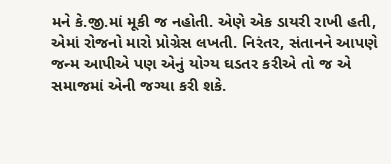મને કે.જી.માં મૂકી જ નહોતી. એણે એક ડાયરી રાખી હતી, એમાં રોજનો મારો પ્રોગ્રેસ લખતી. નિરંતર, સંતાનને આપણે જન્મ આપીએ પણ એનું યોગ્ય ઘડતર કરીએ તો જ એ સમાજમાં એની જગ્યા કરી શકે.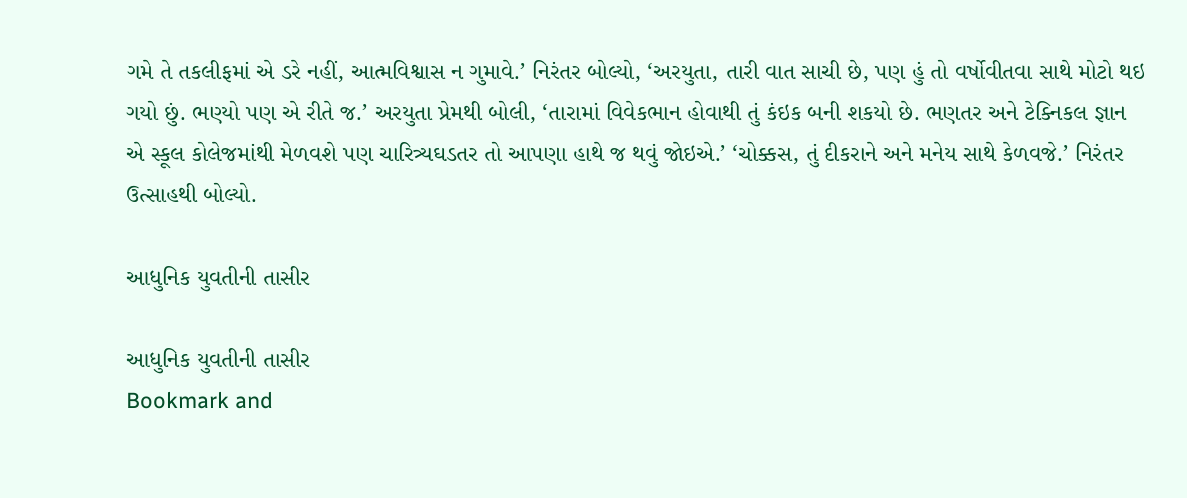ગમે તે તકલીફમાં એ ડરે નહીં, આત્મવિશ્વાસ ન ગુમાવે.’ નિરંતર બોલ્યો, ‘અરયુતા, તારી વાત સાચી છે, પણ હું તો વર્ષોવીતવા સાથે મોટો થઇ ગયો છું. ભણ્યો પણ એ રીતે જ.’ અરયુતા પ્રેમથી બોલી, ‘તારામાં વિવેકભાન હોવાથી તું કંઇક બની શકયો છે. ભણતર અને ટેક્નિકલ જ્ઞાન એ સ્કૂલ કોલેજમાંથી મેળવશે પણ ચારિત્ર્યઘડતર તો આપણા હાથે જ થવું જોઇએ.’ ‘ચોક્કસ, તું દીકરાને અને મનેય સાથે કેળવજે.’ નિરંતર ઉત્સાહથી બોલ્યો.

આધુનિક યુવતીની તાસીર

આધુનિક યુવતીની તાસીર
Bookmark and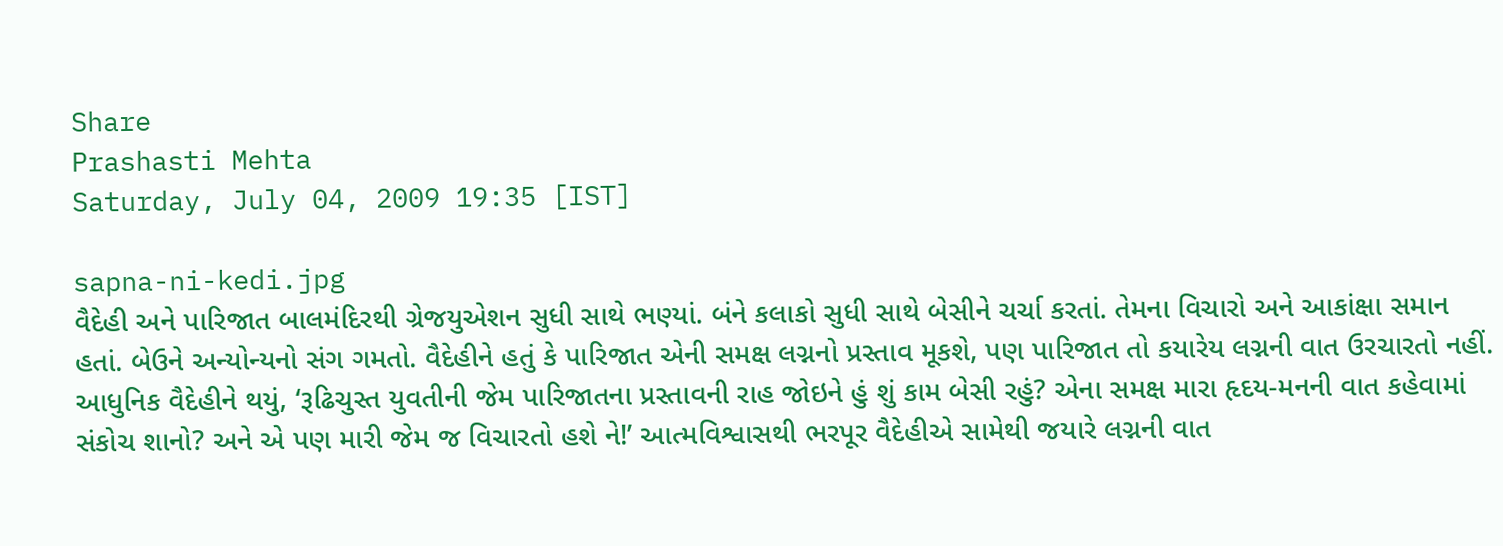Share
Prashasti Mehta
Saturday, July 04, 2009 19:35 [IST]

sapna-ni-kedi.jpg
વૈદેહી અને પારિજાત બાલમંદિરથી ગ્રેજયુએશન સુધી સાથે ભણ્યાં. બંને કલાકો સુધી સાથે બેસીને ચર્ચા કરતાં. તેમના વિચારો અને આકાંક્ષા સમાન હતાં. બેઉને અન્યોન્યનો સંગ ગમતો. વૈદેહીને હતું કે પારિજાત એની સમક્ષ લગ્નનો પ્રસ્તાવ મૂકશે, પણ પારિજાત તો કયારેય લગ્નની વાત ઉરચારતો નહીં.
આધુનિક વૈદેહીને થયું, ‘રૂઢિચુસ્ત યુવતીની જેમ પારિજાતના પ્રસ્તાવની રાહ જોઇને હું શું કામ બેસી રહું? એના સમક્ષ મારા હૃદય-મનની વાત કહેવામાં સંકોચ શાનો? અને એ પણ મારી જેમ જ વિચારતો હશે ને!’ આત્મવિશ્વાસથી ભરપૂર વૈદેહીએ સામેથી જયારે લગ્નની વાત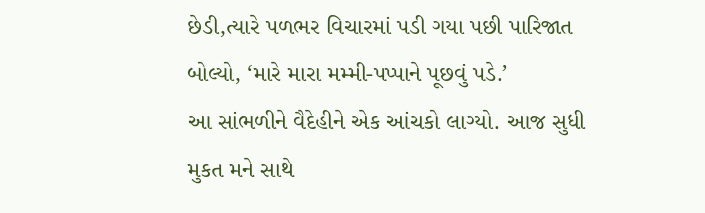છેડી,ત્યારે પળભર વિચારમાં પડી ગયા પછી પારિજાત બોલ્યો, ‘મારે મારા મમ્મી-પપ્પાને પૂછવું પડે.’
આ સાંભળીને વૈદેહીને એક આંચકો લાગ્યો. આજ સુધી મુકત મને સાથે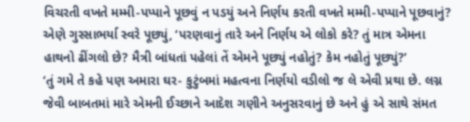વિચરતી વખતે મમ્મી-પપ્પાને પૂછવું ન પડયું અને નિર્ણય કરતી વખતે મમ્મી-પપ્પાને પૂછવાનું? એણે ગુસ્સાભર્યા સ્વરે પૂછ્યું, ‘પરણવાનું તારે અને નિર્ણય એ લોકો કરે? તું માત્ર એમના હાથનો ઢીંગલો છે? મૈત્રી બાંધતાં પહેલાં તેં એમને પૂછ્યું નહોતું? કેમ નહોતું પૂછ્યું?’
‘તું ગમે તે કહે પણ અમારા ઘર- કુટુંબમાં મહત્વના નિર્ણયો વડીલો જ લે એવી પ્રથા છે. લગ્ન જેવી બાબતમાં મારે એમની ઈચ્છાને આદેશ ગણીને અનુસરવાનું છે અને હું એ સાથે સંમત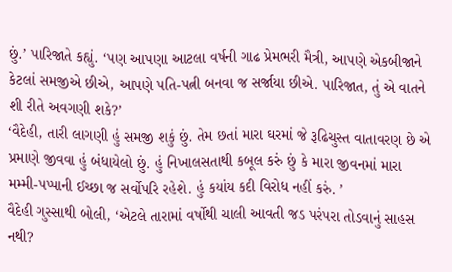છું.’ પારિજાતે કહ્યું. ‘પણ આપણા આટલા વર્ષની ગાઢ પ્રેમભરી મૈત્રી, આપણે એકબીજાને કેટલાં સમજીએ છીએ, આપણે પતિ-પત્ની બનવા જ સર્જાયા છીએ. પારિજાત, તું એ વાતને શી રીતે અવગણી શકે?’
‘વૈદેહી, તારી લાગણી હું સમજી શકું છું. તેમ છતાં મારા ઘરમાં જે રૂઢિચુસ્ત વાતાવરણ છે એ પ્રમાણે જીવવા હું બંધાયેલો છું. હું નિખાલસતાથી કબૂલ કરું છું કે મારા જીવનમાં મારા મમ્મી-પપ્પાની ઈચ્છા જ સર્વોપરિ રહેશે. હું કયાંય કદી વિરોધ નહીં કરું. ’
વૈદેહી ગુસ્સાથી બોલી, ‘એટલે તારામાં વર્ષોથી ચાલી આવતી જડ પરંપરા તોડવાનું સાહસ નથી?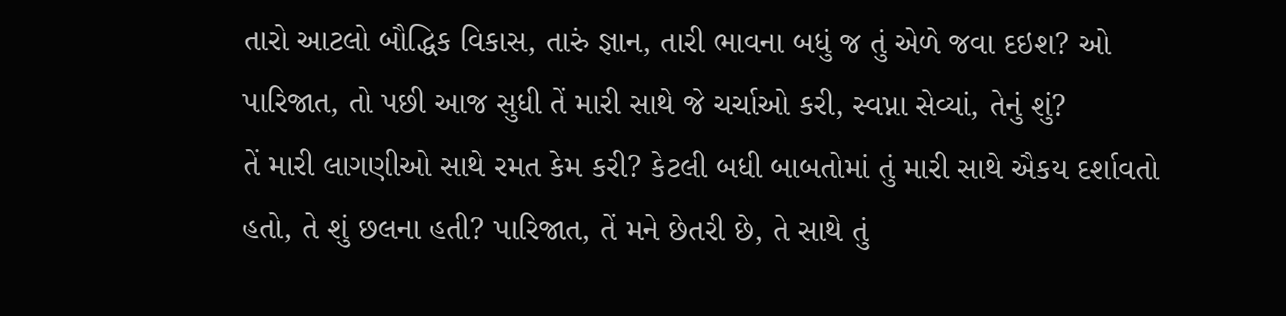તારો આટલો બૌદ્ધિક વિકાસ, તારું જ્ઞાન, તારી ભાવના બધું જ તું એળે જવા દઇશ? ઓ પારિજાત, તો પછી આજ સુધી તેં મારી સાથે જે ચર્ચાઓ કરી, સ્વપ્ના સેવ્યાં, તેનું શું?
તેં મારી લાગણીઓ સાથે રમત કેમ કરી? કેટલી બધી બાબતોમાં તું મારી સાથે ઐકય દર્શાવતો હતો, તે શું છલના હતી? પારિજાત, તેં મને છેતરી છે, તે સાથે તું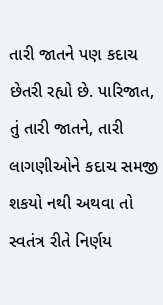તારી જાતને પણ કદાચ છેતરી રહ્યો છે. પારિજાત, તું તારી જાતને, તારી લાગણીઓને કદાચ સમજી શકયો નથી અથવા તો સ્વતંત્ર રીતે નિર્ણય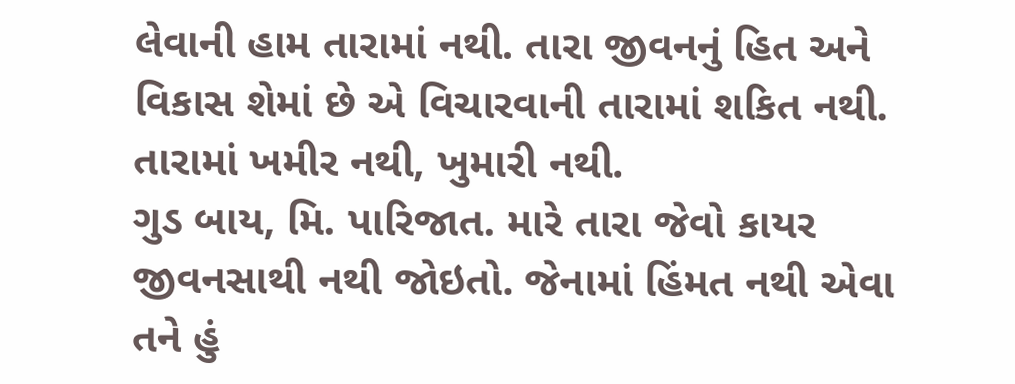લેવાની હામ તારામાં નથી. તારા જીવનનું હિત અને વિકાસ શેમાં છે એ વિચારવાની તારામાં શકિત નથી. તારામાં ખમીર નથી, ખુમારી નથી.
ગુડ બાય, મિ. પારિજાત. મારે તારા જેવો કાયર જીવનસાથી નથી જોઇતો. જેનામાં હિંમત નથી એવા તને હું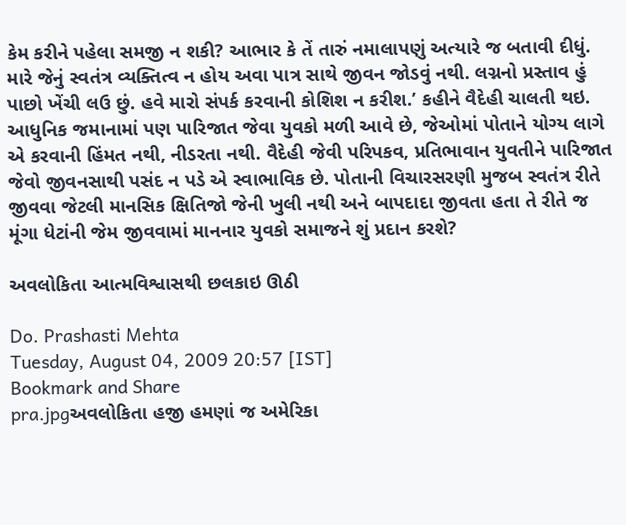કેમ કરીને પહેલા સમજી ન શકી? આભાર કે તેં તારું નમાલાપણું અત્યારે જ બતાવી દીધું. મારે જેનું સ્વતંત્ર વ્યક્તિત્વ ન હોય અવા પાત્ર સાથે જીવન જોડવું નથી. લગ્નનો પ્રસ્તાવ હું પાછો ખેંચી લઉ છું. હવે મારો સંપર્ક કરવાની કોશિશ ન કરીશ.’ કહીને વૈદેહી ચાલતી થઇ.
આધુનિક જમાનામાં પણ પારિજાત જેવા યુવકો મળી આવે છે, જેઓમાં પોતાને યોગ્ય લાગે એ કરવાની હિંમત નથી, નીડરતા નથી. વૈદેહી જેવી પરિપકવ, પ્રતિભાવાન યુવતીને પારિજાત જેવો જીવનસાથી પસંદ ન પડે એ સ્વાભાવિક છે. પોતાની વિચારસરણી મુજબ સ્વતંત્ર રીતે જીવવા જેટલી માનસિક ક્ષિતિજો જેની ખુલી નથી અને બાપદાદા જીવતા હતા તે રીતે જ મૂંગા ધેટાંની જેમ જીવવામાં માનનાર યુવકો સમાજને શું પ્રદાન કરશે?

અવલોકિતા આત્મવિશ્વાસથી છલકાઇ ઊઠી

Do. Prashasti Mehta
Tuesday, August 04, 2009 20:57 [IST]
Bookmark and Share
pra.jpgઅવલોકિતા હજી હમણાં જ અમેરિકા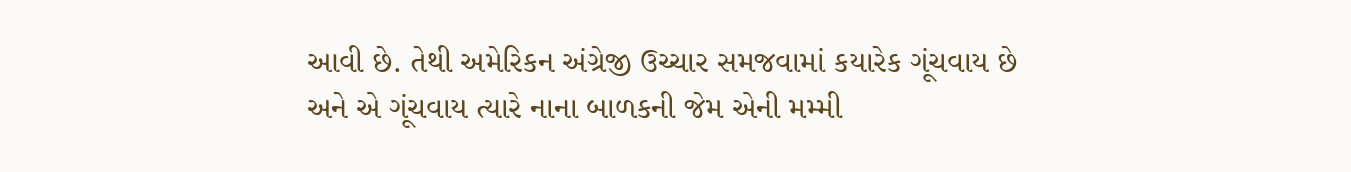આવી છે. તેથી અમેરિકન અંગ્રેજી ઉચ્ચાર સમજવામાં કયારેક ગૂંચવાય છે અને એ ગૂંચવાય ત્યારે નાના બાળકની જેમ એની મમ્મી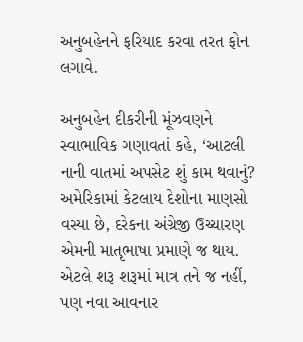અનુબહેનને ફરિયાદ કરવા તરત ફોન લગાવે.

અનુબહેન દીકરીની મૂંઝવણને સ્વાભાવિક ગણાવતાં કહે, ‘આટલી નાની વાતમાં અપસેટ શું કામ થવાનું? અમેરિકામાં કેટલાય દેશોના માણસો વસ્યા છે, દરેકના અંગ્રેજી ઉચ્ચારણ એમની માતૃભાષા પ્રમાણે જ થાય. એટલે શરૂ શરૂમાં માત્ર તને જ નહીં, પણ નવા આવનાર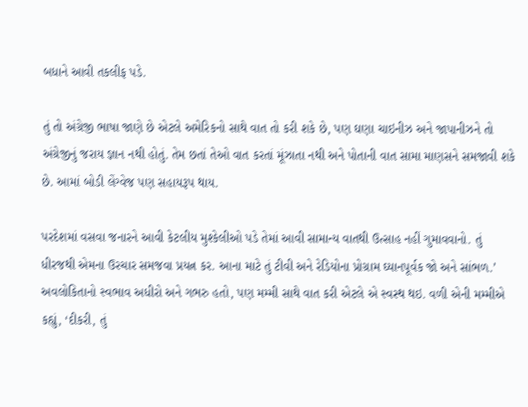બધાને આવી તકલીફ પડે.

તું તો અંગ્રેજી ભાષા જાણે છે એટલે અમેરિકનો સાથે વાત તો કરી શકે છે, પણ ઘણા ચાઇનીઝ અને જાપાનીઝને તો અંગ્રેજીનું જરાય જ્ઞાન નથી હોતું. તેમ છતાં તેઓ વાત કરતાં મૂંઝાતા નથી અને પોતાની વાત સામા માણસને સમજાવી શકે છે. આમાં બોડી લેંગ્વેજ પણ સહાયરૂપ થાય.

પરદેશમાં વસવા જનારને આવી કેટલીય મુશ્કેલીઓ પડે તેમાં આવી સામાન્ય વાતથી ઉત્સાહ નહીં ગુમાવવાનો. તું ધીરજથી એમના ઉરચાર સમજવા પ્રયત્ન કર. આના માટે તું ટીવી અને રેડિયોના પ્રોગ્રામ ઘ્યાનપૂર્વક જો અને સાંભળ.’ અવલોકિતાનો સ્વભાવ અધીરો અને ગભરુ હતો, પણ મમ્મી સાથે વાત કરી એટલે એ સ્વસ્થ થઇ. વળી એની મમ્મીએ કહ્યું, ‘દીકરી, તું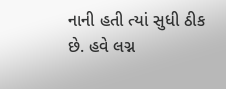નાની હતી ત્યાં સુધી ઠીક છે. હવે લગ્ન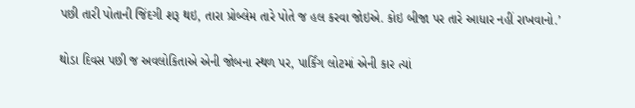પછી તારી પોતાની જિંદગી શરૂ થઇ, તારા પ્રોબ્લેમ તારે પોતે જ હલ કરવા જોઇએ. કોઇ બીજા પર તારે આધાર નહીં રાખવાનો.’

થોડા દિવસ પછી જ અવલોકિતાએ એની જોબના સ્થળ પર, પાર્કિંગ લોટમાં એની કાર ત્યાં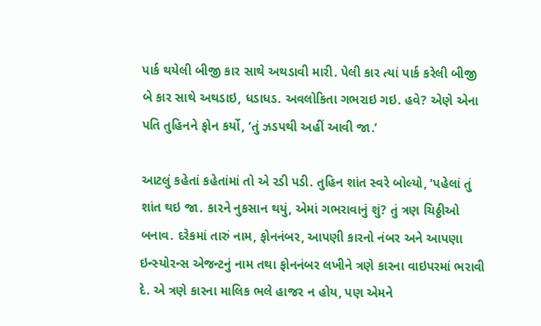પાર્ક થયેલી બીજી કાર સાથે અથડાવી મારી. પેલી કાર ત્યાં પાર્ક કરેલી બીજી બે કાર સાથે અથડાઇ, ધડાધડ. અવલોકિતા ગભરાઇ ગઇ. હવે? એણે એના પતિ તુહિનને ફોન કર્યો, ‘તું ઝડપથી અહીં આવી જા.’

આટલું કહેતાં કહેતાંમાં તો એ રડી પડી. તુહિન શાંત સ્વરે બોલ્યો, ‘પહેલાં તું શાંત થઇ જા. કારને નુકસાન થયું, એમાં ગભરાવાનું શું? તું ત્રણ ચિઠ્ઠીઓ બનાવ. દરેકમાં તારું નામ, ફોનનંબર, આપણી કારનો નંબર અને આપણા ઇન્સ્યોરન્સ એજન્ટનું નામ તથા ફોનનંબર લખીને ત્રણે કારના વાઇપરમાં ભરાવી દે. એ ત્રણે કારના માલિક ભલે હાજર ન હોય, પણ એમને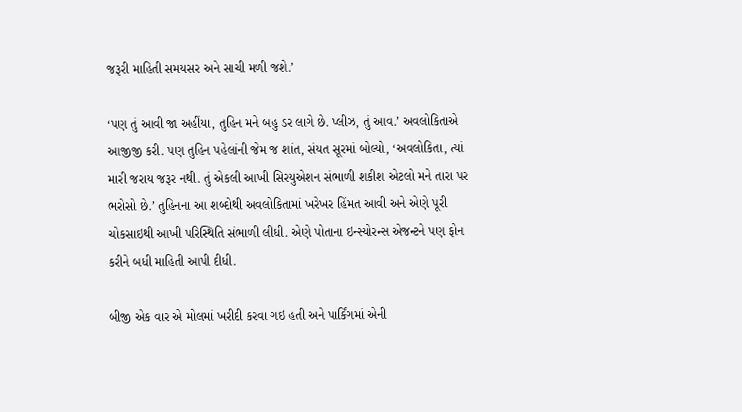જરૂરી માહિતી સમયસર અને સાચી મળી જશે.’

‘પણ તું આવી જા અહીંયા, તુહિન મને બહુ ડર લાગે છે. પ્લીઝ, તું આવ.’ અવલોકિતાએ આજીજી કરી. પણ તુહિન પહેલાંની જેમ જ શાંત, સંયત સૂરમાં બોલ્યો, ‘અવલોકિતા, ત્યાં મારી જરાય જરૂર નથી. તું એકલી આખી સિરયુએશન સંભાળી શકીશ એટલો મને તારા પર ભરોસો છે.’ તુહિનના આ શબ્દોથી અવલોકિતામાં ખરેખર હિંમત આવી અને એણે પૂરી ચોકસાઇથી આખી પરિસ્થિતિ સંભાળી લીધી. એણે પોતાના ઇન્સ્યોરન્સ એજન્ટને પણ ફોન કરીને બધી માહિતી આપી દીધી.

બીજી એક વાર એ મોલમાં ખરીદી કરવા ગઇ હતી અને પાર્કિંગમાં એની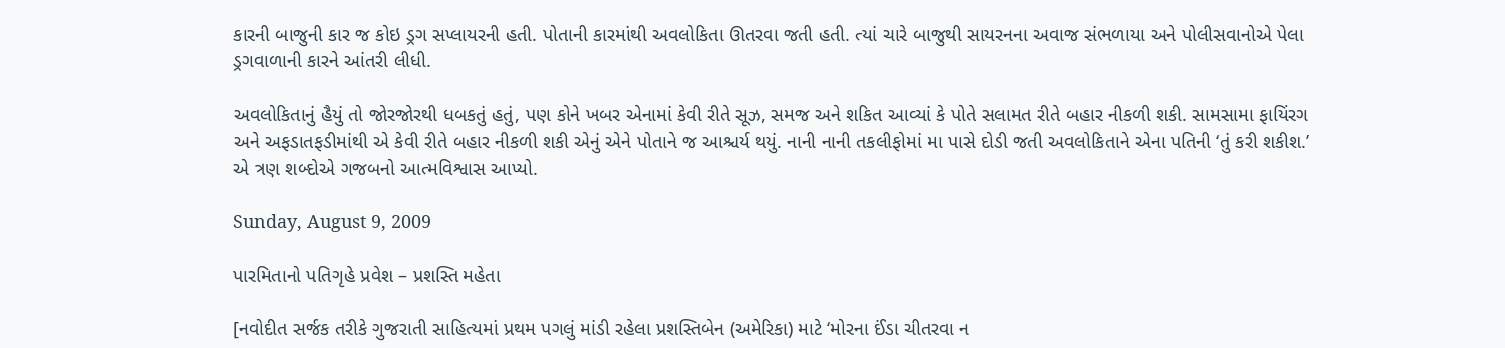કારની બાજુની કાર જ કોઇ ડ્રગ સપ્લાયરની હતી. પોતાની કારમાંથી અવલોકિતા ઊતરવા જતી હતી. ત્યાં ચારે બાજુથી સાયરનના અવાજ સંભળાયા અને પોલીસવાનોએ પેલા ડ્રગવાળાની કારને આંતરી લીધી.

અવલોકિતાનું હૈયું તો જોરજોરથી ધબકતું હતું, પણ કોને ખબર એનામાં કેવી રીતે સૂઝ, સમજ અને શકિત આવ્યાં કે પોતે સલામત રીતે બહાર નીકળી શકી. સામસામા ફાયિંરગ અને અફડાતફડીમાંથી એ કેવી રીતે બહાર નીકળી શકી એનું એને પોતાને જ આશ્ચર્ય થયું. નાની નાની તકલીફોમાં મા પાસે દોડી જતી અવલોકિતાને એના પતિની ‘તું કરી શકીશ.’ એ ત્રણ શબ્દોએ ગજબનો આત્મવિશ્વાસ આપ્યો.

Sunday, August 9, 2009

પારમિતાનો પતિગૃહે પ્રવેશ – પ્રશસ્તિ મહેતા

[નવોદીત સર્જક તરીકે ગુજરાતી સાહિત્યમાં પ્રથમ પગલું માંડી રહેલા પ્રશસ્તિબેન (અમેરિકા) માટે ‘મોરના ઈંડા ચીતરવા ન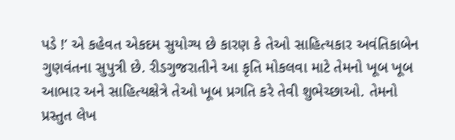પડે !’ એ કહેવત એકદમ સુયોગ્ય છે કારણ કે તેઓ સાહિત્યકાર અવંતિકાબેન ગુણવંતના સુપુત્રી છે. રીડગુજરાતીને આ કૃતિ મોકલવા માટે તેમનો ખૂબ ખૂબ આભાર અને સાહિત્યક્ષેત્રે તેઓ ખૂબ પ્રગતિ કરે તેવી શુભેચ્છાઓ. તેમનો પ્રસ્તુત લેખ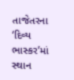તાજેતરના ‘દિવ્ય ભાસ્કર’માં સ્થાન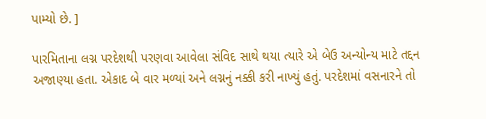પામ્યો છે. ]

પારમિતાના લગ્ન પરદેશથી પરણવા આવેલા સંવિદ સાથે થયા ત્યારે એ બેઉ અન્યોન્ય માટે તદ્દન અજાણ્યા હતા. એકાદ બે વાર મળ્યાં અને લગ્નનું નક્કી કરી નાખ્યું હતું. પરદેશમાં વસનારને તો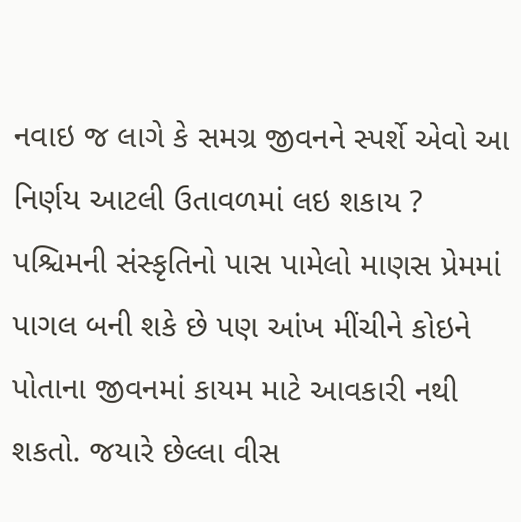નવાઇ જ લાગે કે સમગ્ર જીવનને સ્પર્શે એવો આ નિર્ણય આટલી ઉતાવળમાં લઇ શકાય ? પશ્ચિમની સંસ્કૃતિનો પાસ પામેલો માણસ પ્રેમમાં પાગલ બની શકે છે પણ આંખ મીંચીને કોઇને પોતાના જીવનમાં કાયમ માટે આવકારી નથી શકતો. જયારે છેલ્લા વીસ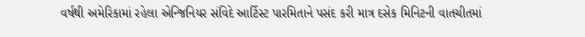વર્ષથી અમેરિકામાં રહેલા એન્જિનિયર સંવિદે આર્ટિસ્ટ પારમિતાને પસંદ કરી માત્ર દસેક મિનિટની વાતચીતમાં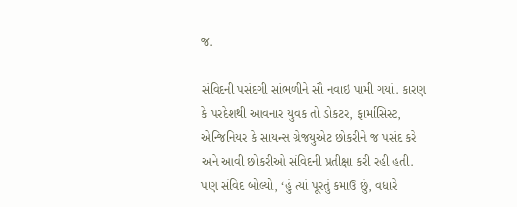જ.

સંવિદની પસંદગી સાંભળીને સૌ નવાઇ પામી ગયાં. કારણ કે પરદેશથી આવનાર યુવક તો ડોકટર, ફાર્માસિસ્ટ, એન્જિનિયર કે સાયન્સ ગ્રેજયુએટ છોકરીને જ પસંદ કરે અને આવી છોકરીઓ સંવિદની પ્રતીક્ષા કરી રહી હતી. પણ સંવિદ બોલ્યો, ‘હું ત્યાં પૂરતું કમાઉ છું, વધારે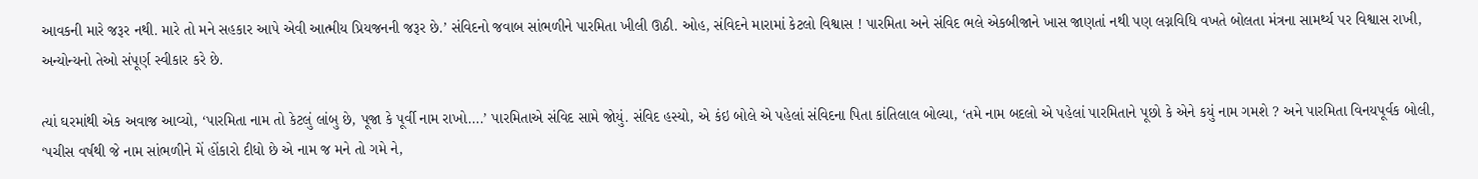આવકની મારે જરૂર નથી. મારે તો મને સહકાર આપે એવી આત્મીય પ્રિયજનની જરૂર છે.’ સંવિદનો જવાબ સાંભળીને પારમિતા ખીલી ઊઠી. ઓહ, સંવિદને મારામાં કેટલો વિશ્વાસ ! પારમિતા અને સંવિદ ભલે એકબીજાને ખાસ જાણતાં નથી પણ લગ્નવિધિ વખતે બોલતા મંત્રના સામર્થ્ય પર વિશ્વાસ રાખી, અન્યોન્યનો તેઓ સંપૂર્ણ સ્વીકાર કરે છે.

ત્યાં ઘરમાંથી એક અવાજ આવ્યો, ‘પારમિતા નામ તો કેટલું લાંબુ છે, પૂજા કે પૂર્વી નામ રાખો….’ પારમિતાએ સંવિદ સામે જોયું. સંવિદ હસ્યો, એ કંઇ બોલે એ પહેલાં સંવિદના પિતા કાંતિલાલ બોલ્યા, ‘તમે નામ બદલો એ પહેલાં પારમિતાને પૂછો કે એને કયું નામ ગમશે ? અને પારમિતા વિનયપૂર્વક બોલી, ‘પચીસ વર્ષથી જે નામ સાંભળીને મેં હોંકારો દીધો છે એ નામ જ મને તો ગમે ને,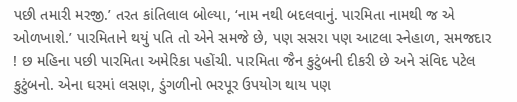પછી તમારી મરજી.’ તરત કાંતિલાલ બોલ્યા, ‘નામ નથી બદલવાનું. પારમિતા નામથી જ એ ઓળખાશે.’ પારમિતાને થયું પતિ તો એને સમજે છે, પણ સસરા પણ આટલા સ્નેહાળ, સમજદાર ! છ મહિના પછી પારમિતા અમેરિકા પહોંચી. પારમિતા જૈન કુટુંબની દીકરી છે અને સંવિદ પટેલ કુટુંબનો. એના ઘરમાં લસણ, ડુંગળીનો ભરપૂર ઉપયોગ થાય પણ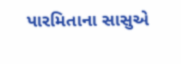પારમિતાના સાસુએ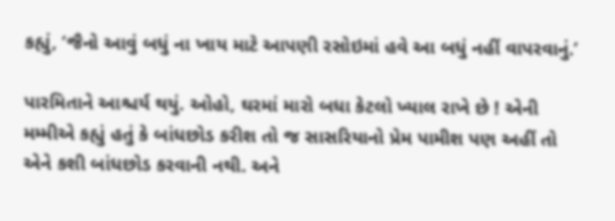કહ્યું, ‘જૈનો આવું બધું ના ખાય માટે આપણી રસોઇમાં હવે આ બધું નહીં વાપરવાનું.’

પારમિતાને આશ્ચર્ય થયું. ઓહો, ઘરમાં મારો બધા કેટલો ખ્યાલ રાખે છે ! એની મમ્મીએ કહ્યું હતું કે બાંધછોડ કરીશ તો જ સાસરિયાનો પ્રેમ પામીશ પણ અહીં તો એને કશી બાંધછોડ કરવાની નથી. અને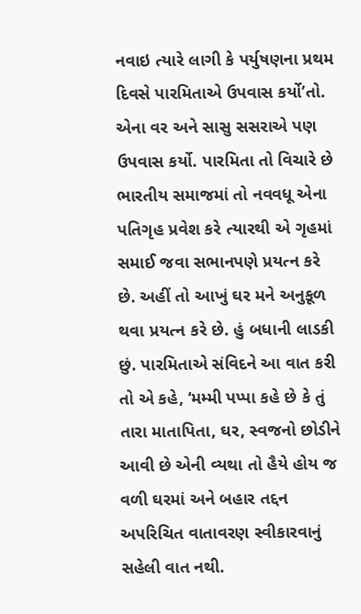નવાઇ ત્યારે લાગી કે પર્યુષણના પ્રથમ દિવસે પારમિતાએ ઉપવાસ કર્યો’તો. એના વર અને સાસુ સસરાએ પણ ઉપવાસ કર્યો. પારમિતા તો વિચારે છે ભારતીય સમાજમાં તો નવવધૂ એના પતિગૃહ પ્રવેશ કરે ત્યારથી એ ગૃહમાં સમાઈ જવા સભાનપણે પ્રયત્ન કરે છે. અહીં તો આખું ઘર મને અનુકૂળ થવા પ્રયત્ન કરે છે. હું બધાની લાડકી છું. પારમિતાએ સંવિદને આ વાત કરી તો એ કહે, ‘મમ્મી પપ્પા કહે છે કે તું તારા માતાપિતા, ઘર, સ્વજનો છોડીને આવી છે એની વ્યથા તો હૈયે હોય જ વળી ઘરમાં અને બહાર તદ્દન અપરિચિત વાતાવરણ સ્વીકારવાનું સહેલી વાત નથી.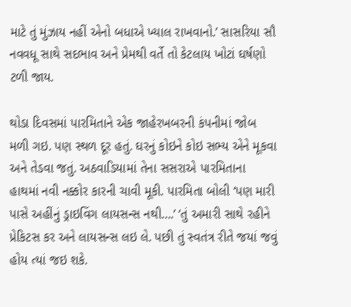માટે તું મુંઝાય નહીં એનો બધાએ ખ્યાલ રાખવાનો.’ સાસરિયા સૌ નવવધૂ સાથે સદભાવ અને પ્રેમથી વર્તે તો કેટલાય ખોટાં ઘર્ષણો ટળી જાય.

થોડા દિવસમાં પારમિતાને એક જાહેરખબરની કંપનીમાં જોબ મળી ગઇ. પણ સ્થળ દૂર હતું. ઘરનું કોઇને કોઇ સભ્ય એને મૂકવા અને તેડવા જતું. અઠવાડિયામાં તેના સસરાએ પારમિતાના હાથમાં નવી નક્કોર કારની ચાવી મૂકી. પારમિતા બોલી ‘પણ મારી પાસે અહીંનું ડ્રાઇવિંગ લાયસન્સ નથી….’ ‘તું અમારી સાથે રહીને પ્રેકિટસ કર અને લાયસન્સ લઇ લે. પછી તું સ્વતંત્ર રીતે જયાં જવું હોય ત્યાં જઇ શકે.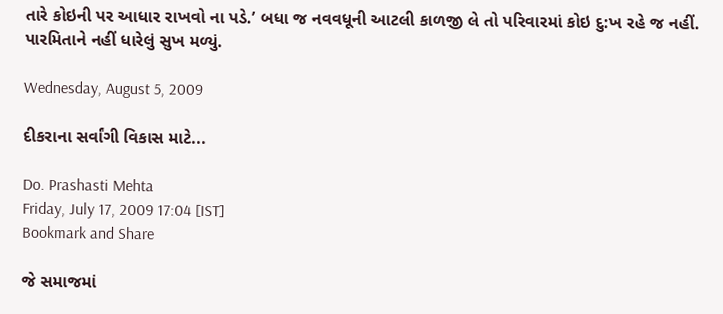તારે કોઇની પર આધાર રાખવો ના પડે.’ બધા જ નવવધૂની આટલી કાળજી લે તો પરિવારમાં કોઇ દુ:ખ રહે જ નહીં. પારમિતાને નહીં ધારેલું સુખ મળ્યું.

Wednesday, August 5, 2009

દીકરાના સર્વાંગી વિકાસ માટે...

Do. Prashasti Mehta
Friday, July 17, 2009 17:04 [IST]
Bookmark and Share

જે સમાજમાં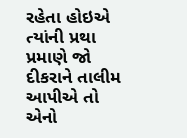રહેતા હોઇએ ત્યાંની પ્રથા પ્રમાણે જો દીકરાને તાલીમ આપીએ તો એનો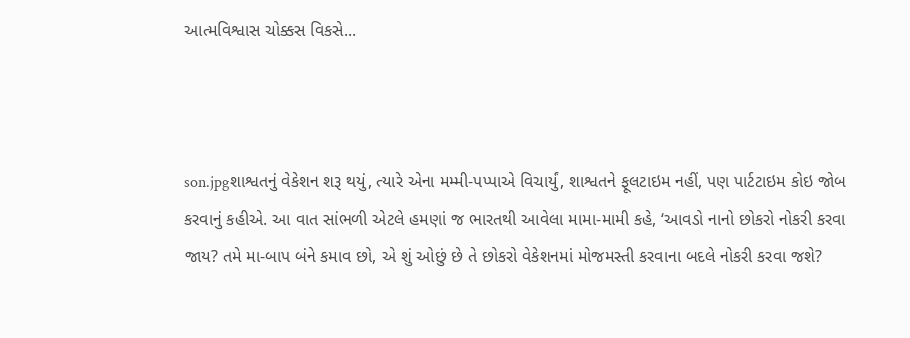આત્મવિશ્વાસ ચોક્કસ વિકસે...



son.jpgશાશ્વતનું વેકેશન શરૂ થયું, ત્યારે એના મમ્મી-પપ્પાએ વિચાર્યું, શાશ્વતને ફૂલટાઇમ નહીં, પણ પાર્ટટાઇમ કોઇ જોબ કરવાનું કહીએ. આ વાત સાંભળી એટલે હમણાં જ ભારતથી આવેલા મામા-મામી કહે, ‘આવડો નાનો છોકરો નોકરી કરવા જાય? તમે મા-બાપ બંને કમાવ છો, એ શું ઓછું છે તે છોકરો વેકેશનમાં મોજમસ્તી કરવાના બદલે નોકરી કરવા જશે?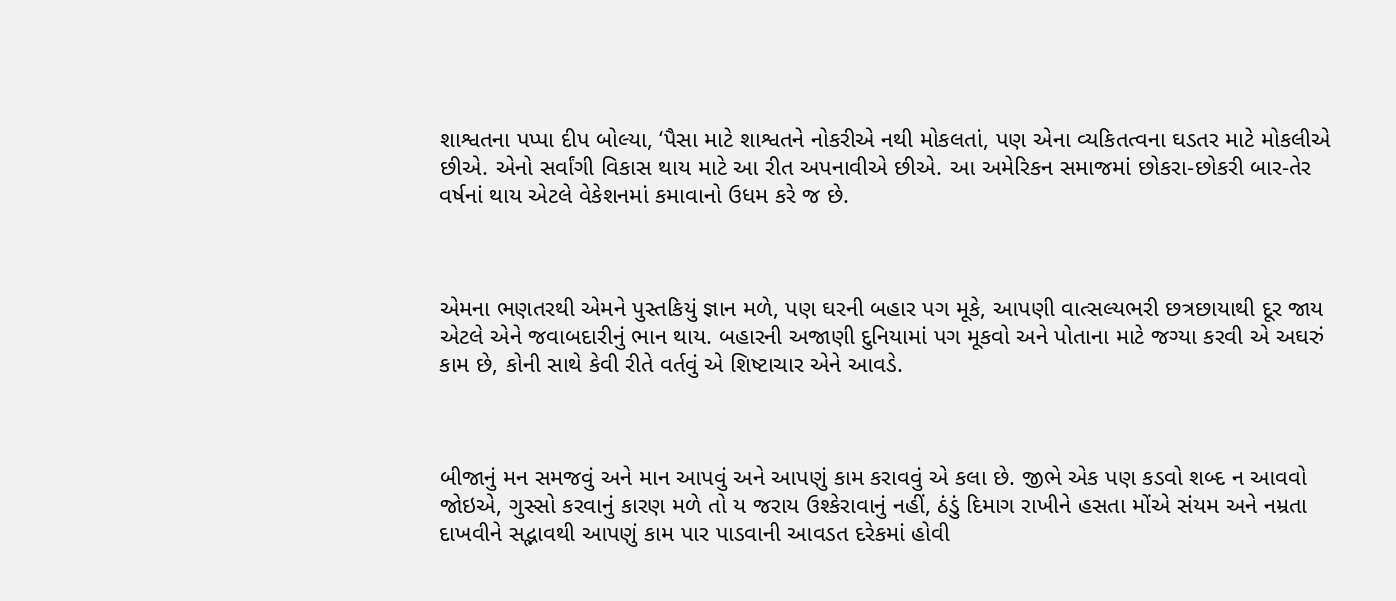શાશ્વતના પપ્પા દીપ બોલ્યા, ‘પૈસા માટે શાશ્વતને નોકરીએ નથી મોકલતાં, પણ એના વ્યકિતત્વના ઘડતર માટે મોકલીએ છીએ. એનો સર્વાંગી વિકાસ થાય માટે આ રીત અપનાવીએ છીએ. આ અમેરિકન સમાજમાં છોકરા-છોકરી બાર-તેર વર્ષનાં થાય એટલે વેકેશનમાં કમાવાનો ઉધમ કરે જ છે.



એમના ભણતરથી એમને પુસ્તકિયું જ્ઞાન મળે, પણ ઘરની બહાર પગ મૂકે, આપણી વાત્સલ્યભરી છત્રછાયાથી દૂર જાય એટલે એને જવાબદારીનું ભાન થાય. બહારની અજાણી દુનિયામાં પગ મૂકવો અને પોતાના માટે જગ્યા કરવી એ અઘરું કામ છે, કોની સાથે કેવી રીતે વર્તવું એ શિષ્ટાચાર એને આવડે.



બીજાનું મન સમજવું અને માન આપવું અને આપણું કામ કરાવવું એ કલા છે. જીભે એક પણ કડવો શબ્દ ન આવવો જોઇએ, ગુસ્સો કરવાનું કારણ મળે તો ય જરાય ઉશ્કેરાવાનું નહીં, ઠંડું દિમાગ રાખીને હસતા મોંએ સંયમ અને નમ્રતા દાખવીને સદ્ભાવથી આપણું કામ પાર પાડવાની આવડત દરેકમાં હોવી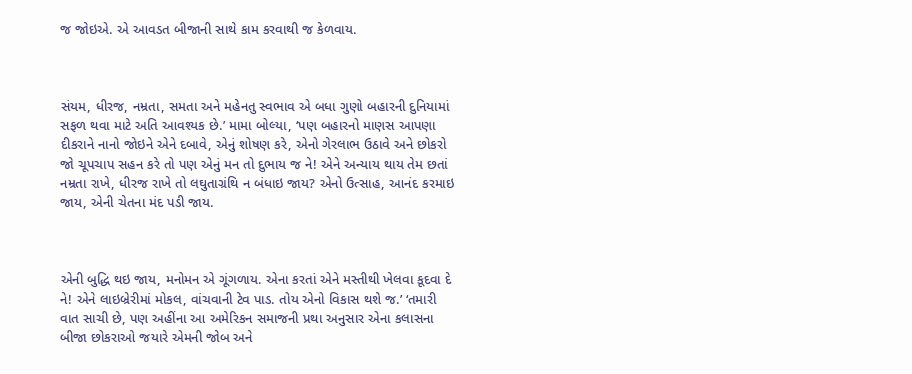જ જોઇએ. એ આવડત બીજાની સાથે કામ કરવાથી જ કેળવાય.



સંયમ, ધીરજ, નમ્રતા, સમતા અને મહેનતુ સ્વભાવ એ બધા ગુણો બહારની દુનિયામાં સફળ થવા માટે અતિ આવશ્યક છે.’ મામા બોલ્યા, ‘પણ બહારનો માણસ આપણા દીકરાને નાનો જોઇને એને દબાવે, એનું શોષણ કરે, એનો ગેરલાભ ઉઠાવે અને છોકરો જો ચૂપચાપ સહન કરે તો પણ એનું મન તો દુભાય જ ને! એને અન્યાય થાય તેમ છતાં નમ્રતા રાખે, ધીરજ રાખે તો લઘુતાગ્રંથિ ન બંધાઇ જાય? એનો ઉત્સાહ, આનંદ કરમાઇ જાય, એની ચેતના મંદ પડી જાય.



એની બુદ્ધિ થઇ જાય, મનોમન એ ગૂંગળાય. એના કરતાં એને મસ્તીથી ખેલવા કૂદવા દે ને! એને લાઇબ્રેરીમાં મોકલ, વાંચવાની ટેવ પાડ. તોય એનો વિકાસ થશે જ.’ ‘તમારી વાત સાચી છે, પણ અહીંના આ અમેરિકન સમાજની પ્રથા અનુસાર એના કલાસના બીજા છોકરાઓ જયારે એમની જોબ અને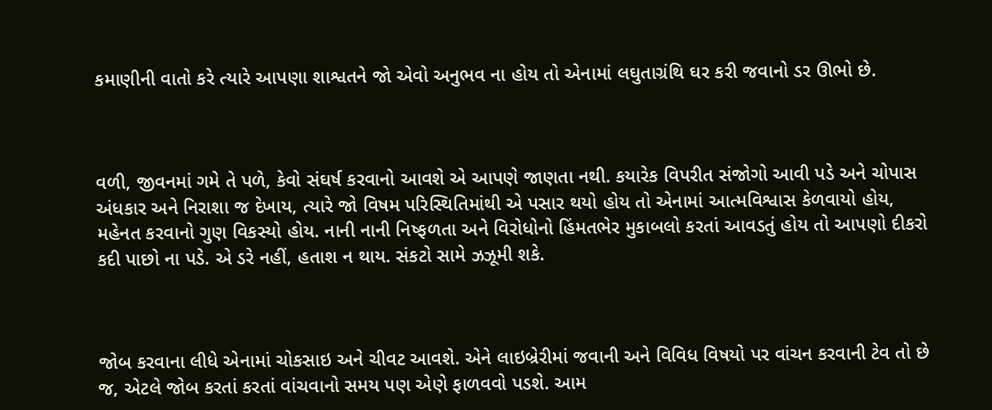કમાણીની વાતો કરે ત્યારે આપણા શાશ્વતને જો એવો અનુભવ ના હોય તો એનામાં લઘુતાગ્રંથિ ઘર કરી જવાનો ડર ઊભો છે.



વળી, જીવનમાં ગમે તે પળે, કેવો સંઘર્ષ કરવાનો આવશે એ આપણે જાણતા નથી. કયારેક વિપરીત સંજોગો આવી પડે અને ચોપાસ અંધકાર અને નિરાશા જ દેખાય, ત્યારે જો વિષમ પરિસ્થિતિમાંથી એ પસાર થયો હોય તો એનામાં આત્મવિશ્વાસ કેળવાયો હોય, મહેનત કરવાનો ગુણ વિકસ્યો હોય. નાની નાની નિષ્ફળતા અને વિરોધોનો હિંમતભેર મુકાબલો કરતાં આવડતું હોય તો આપણો દીકરો કદી પાછો ના પડે. એ ડરે નહીં, હતાશ ન થાય. સંકટો સામે ઝઝૂમી શકે.



જોબ કરવાના લીધે એનામાં ચોકસાઇ અને ચીવટ આવશે. એને લાઇબ્રેરીમાં જવાની અને વિવિધ વિષયો પર વાંચન કરવાની ટેવ તો છે જ, એટલે જોબ કરતાં કરતાં વાંચવાનો સમય પણ એણે ફાળવવો પડશે. આમ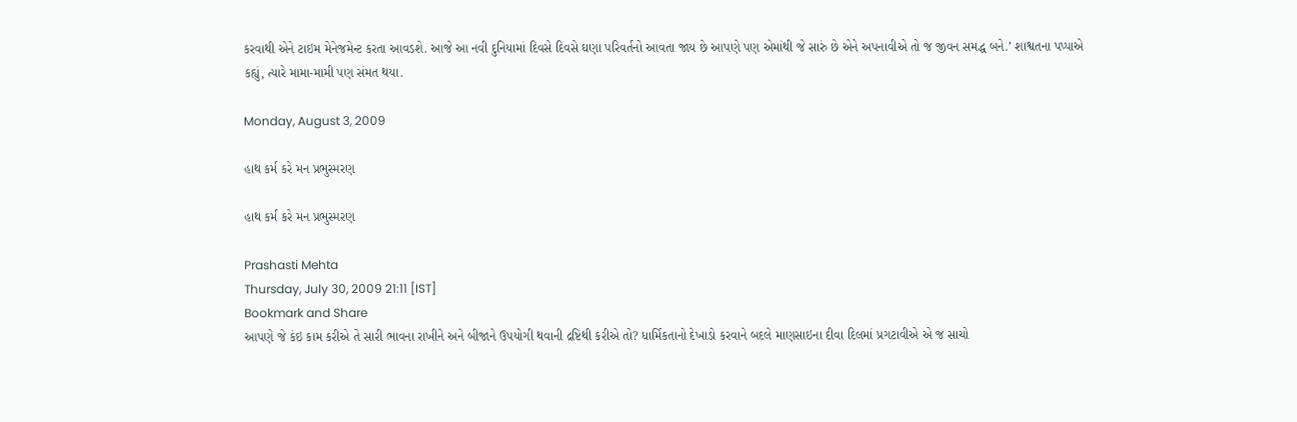કરવાથી એને ટાઇમ મેનેજમેન્ટ કરતા આવડશે. આજે આ નવી દુનિયામાં દિવસે દિવસે ઘણા પરિવર્તનો આવતા જાય છે આપણે પણ એમાંથી જે સારું છે એને અપનાવીએ તો જ જીવન સમદ્ધ બને.’ શાશ્વતના પપ્પાએ કહ્યું, ત્યારે મામા-મામી પણ સંમત થયા.

Monday, August 3, 2009

હાથ કર્મ કરે મન પ્રભુસ્મરણ

હાથ કર્મ કરે મન પ્રભુસ્મરણ

Prashasti Mehta
Thursday, July 30, 2009 21:11 [IST]
Bookmark and Share
આપણે જે કંઇ કામ કરીએ તે સારી ભાવના રાખીને અને બીજાને ઉપયોગી થવાની દ્રષ્ટિથી કરીએ તો? ધાર્મિકતાનો દેખાડો કરવાને બદલે માણસાઇના દીવા દિલમાં પ્રગટાવીએ એ જ સાચો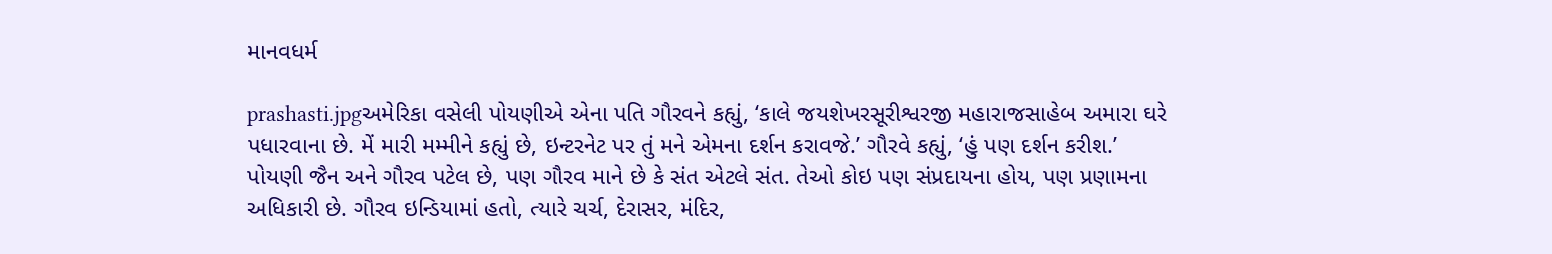માનવધર્મ

prashasti.jpgઅમેરિકા વસેલી પોયણીએ એના પતિ ગૌરવને કહ્યું, ‘કાલે જયશેખરસૂરીશ્વરજી મહારાજસાહેબ અમારા ઘરે પધારવાના છે. મેં મારી મમ્મીને કહ્યું છે, ઇન્ટરનેટ પર તું મને એમના દર્શન કરાવજે.’ ગૌરવે કહ્યું, ‘હું પણ દર્શન કરીશ.’ પોયણી જૈન અને ગૌરવ પટેલ છે, પણ ગૌરવ માને છે કે સંત એટલે સંત. તેઓ કોઇ પણ સંપ્રદાયના હોય, પણ પ્રણામના અધિકારી છે. ગૌરવ ઇન્ડિયામાં હતો, ત્યારે ચર્ચ, દેરાસર, મંદિર,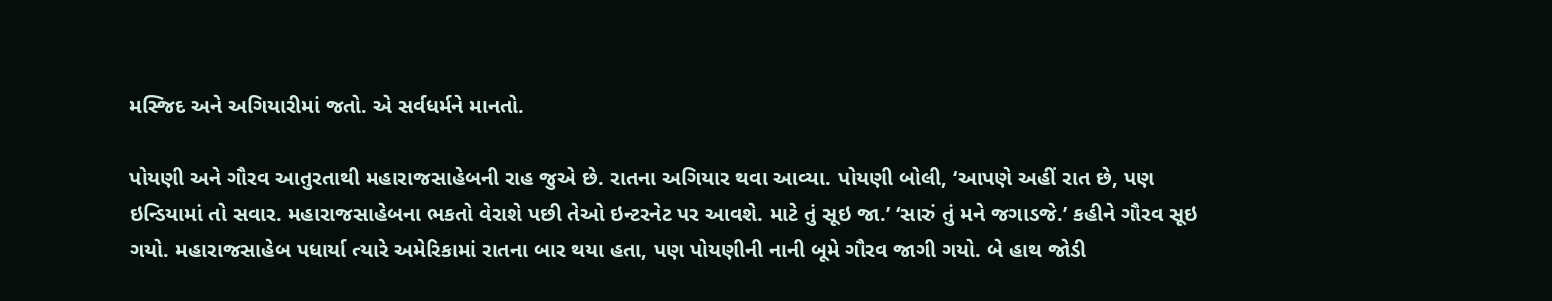મસ્જિદ અને અગિયારીમાં જતો. એ સર્વધર્મને માનતો.

પોયણી અને ગૌરવ આતુરતાથી મહારાજસાહેબની રાહ જુએ છે. રાતના અગિયાર થવા આવ્યા. પોયણી બોલી, ‘આપણે અહીં રાત છે, પણ ઇન્ડિયામાં તો સવાર. મહારાજસાહેબના ભકતો વેરાશે પછી તેઓ ઇન્ટરનેટ પર આવશે. માટે તું સૂઇ જા.’ ‘સારું તું મને જગાડજે.’ કહીને ગૌરવ સૂઇ ગયો. મહારાજસાહેબ પધાર્યા ત્યારે અમેરિકામાં રાતના બાર થયા હતા, પણ પોયણીની નાની બૂમે ગૌરવ જાગી ગયો. બે હાથ જોડી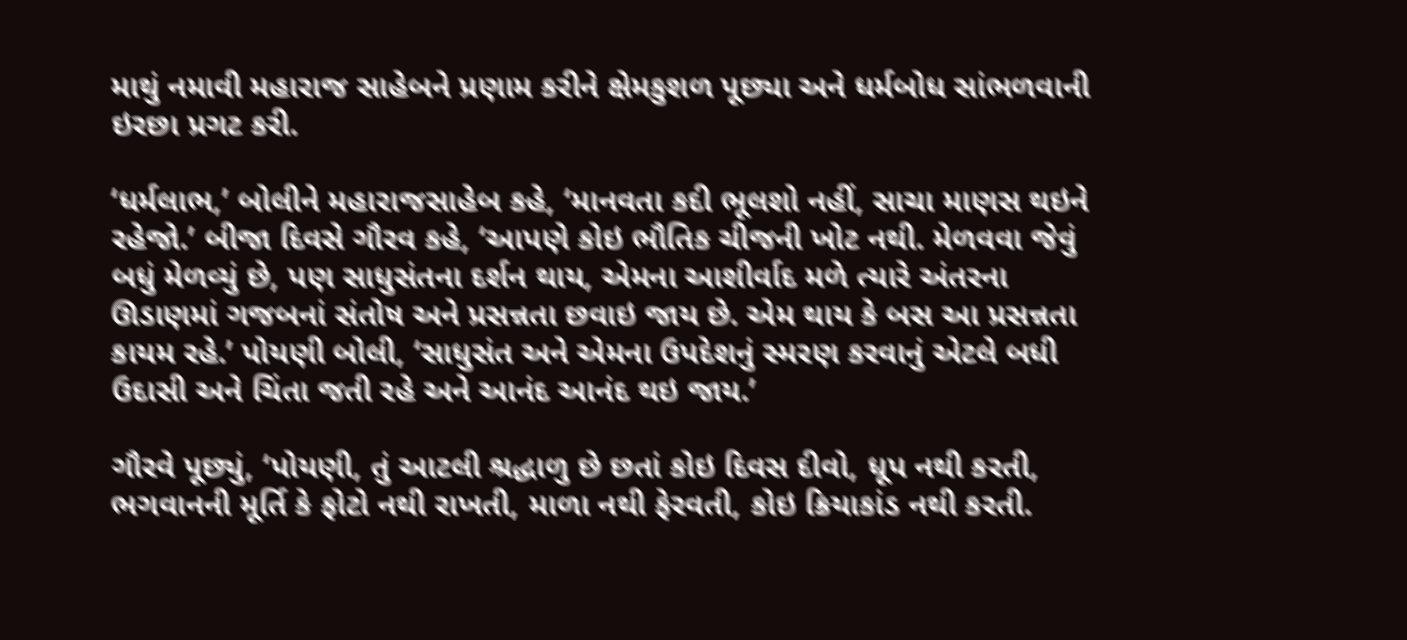માથું નમાવી મહારાજ સાહેબને પ્રણામ કરીને ક્ષેમકુશળ પૂછ્યા અને ધર્મબોધ સાંભળવાની ઇરછા પ્રગટ કરી.

‘ધર્મલાભ,’ બોલીને મહારાજસાહેબ કહે, ‘માનવતા કદી ભૂલશો નહીં, સાચા માણસ થઇને રહેજો.’ બીજા દિવસે ગૌરવ કહે, ‘આપણે કોઇ ભૌતિક ચીજની ખોટ નથી. મેળવવા જેવું બધું મેળવ્યું છે, પણ સાધુસંતના દર્શન થાય, એમના આશીર્વાદ મળે ત્યારે અંતરના ઊડાણમાં ગજબનાં સંતોષ અને પ્રસન્નતા છવાઇ જાય છે. એમ થાય કે બસ આ પ્રસન્નતા કાયમ રહે.’ પોયણી બોલી, ‘સાધુસંત અને એમના ઉપદેશનું સ્મરણ કરવાનું એટલે બધી ઉદાસી અને ચિંતા જતી રહે અને આનંદ આનંદ થઇ જાય.’

ગૌરવે પૂછ્યું, ‘પોયણી, તું આટલી શ્રદ્ધાળુ છે છતાં કોઇ દિવસ દીવો, ધૂપ નથી કરતી, ભગવાનની મૂર્તિ કે ફોટો નથી રાખતી, માળા નથી ફેરવતી, કોઇ ક્રિયાકાંડ નથી કરતી.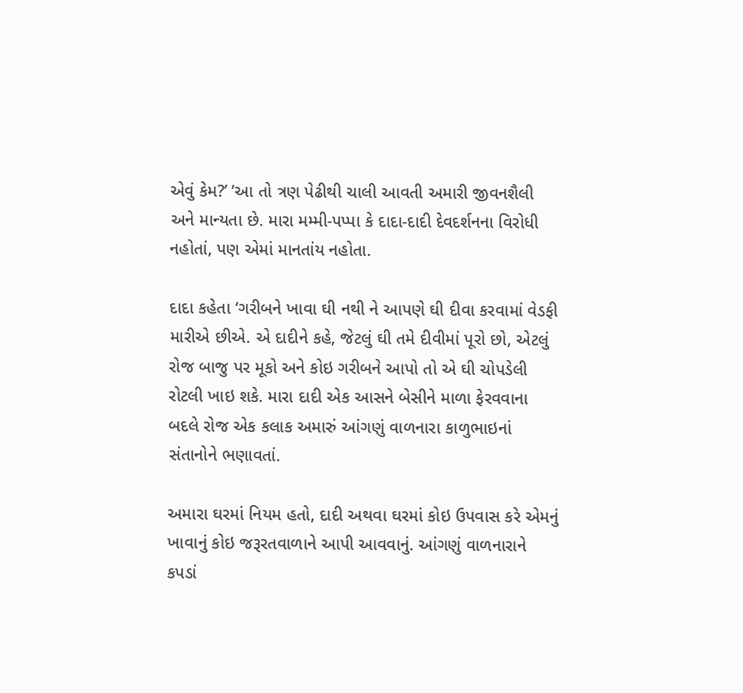એવું કેમ?’ ‘આ તો ત્રણ પેઢીથી ચાલી આવતી અમારી જીવનશૈલી અને માન્યતા છે. મારા મમ્મી-પપ્પા કે દાદા-દાદી દેવદર્શનના વિરોધી નહોતાં, પણ એમાં માનતાંય નહોતા.

દાદા કહેતા ‘ગરીબને ખાવા ઘી નથી ને આપણે ઘી દીવા કરવામાં વેડફી મારીએ છીએ. એ દાદીને કહે, જેટલું ઘી તમે દીવીમાં પૂરો છો, એટલું રોજ બાજુ પર મૂકો અને કોઇ ગરીબને આપો તો એ ઘી ચોપડેલી રોટલી ખાઇ શકે. મારા દાદી એક આસને બેસીને માળા ફેરવવાના બદલે રોજ એક કલાક અમારું આંગણું વાળનારા કાળુભાઇનાં સંતાનોને ભણાવતાં.

અમારા ઘરમાં નિયમ હતો, દાદી અથવા ઘરમાં કોઇ ઉપવાસ કરે એમનું ખાવાનું કોઇ જરૂરતવાળાને આપી આવવાનું. આંગણું વાળનારાને કપડાં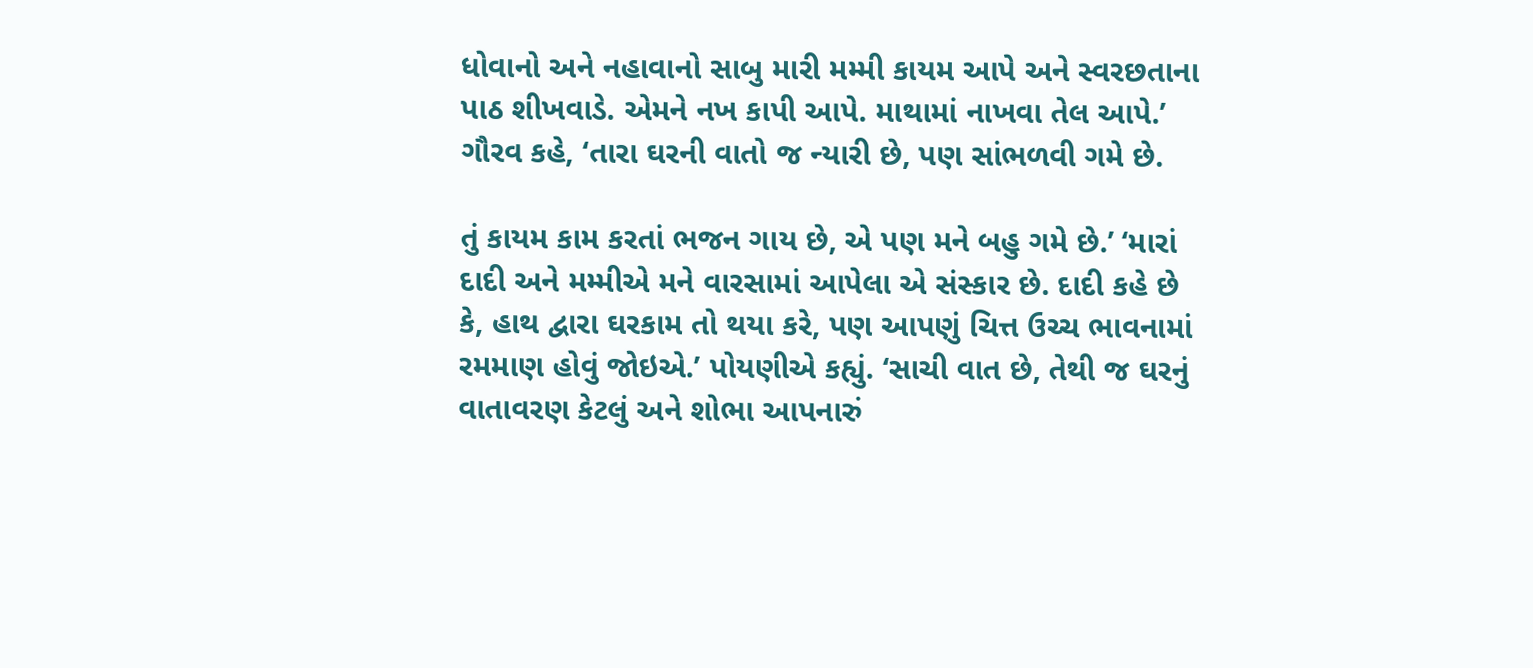ધોવાનો અને નહાવાનો સાબુ મારી મમ્મી કાયમ આપે અને સ્વરછતાના પાઠ શીખવાડે. એમને નખ કાપી આપે. માથામાં નાખવા તેલ આપે.’ ગૌરવ કહે, ‘તારા ઘરની વાતો જ ન્યારી છે, પણ સાંભળવી ગમે છે.

તું કાયમ કામ કરતાં ભજન ગાય છે, એ પણ મને બહુ ગમે છે.’ ‘મારાં દાદી અને મમ્મીએ મને વારસામાં આપેલા એ સંસ્કાર છે. દાદી કહે છે કે, હાથ દ્વારા ઘરકામ તો થયા કરે, પણ આપણું ચિત્ત ઉચ્ચ ભાવનામાં રમમાણ હોવું જોઇએ.’ પોયણીએ કહ્યું. ‘સાચી વાત છે, તેથી જ ઘરનું વાતાવરણ કેટલું અને શોભા આપનારું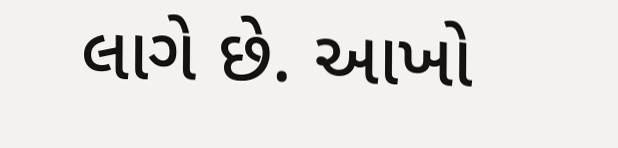લાગે છે. આખો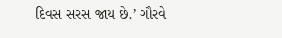દિવસ સરસ જાય છે.’ ગૌરવે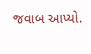જવાબ આપ્યો.